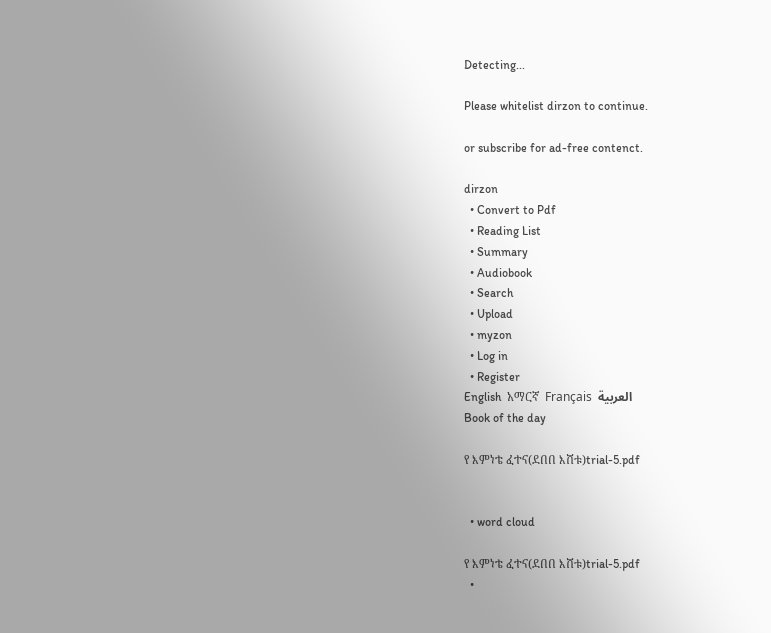Detecting...

Please whitelist dirzon to continue.

or subscribe for ad-free contenct.

dirzon
  • Convert to Pdf
  • Reading List
  • Summary
  • Audiobook
  • Search
  • Upload
  • myzon
  • Log in
  • Register
English  አማርኛ  Français  العربية
Book of the day

የ እምነቴ ፈተና(ደበበ እሸቱ)trial-5.pdf


  • word cloud

የ እምነቴ ፈተና(ደበበ እሸቱ)trial-5.pdf
  •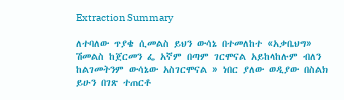Extraction Summary

ለተባለው ጥያቄ ሲመልስ ይህን ውሳኔ በተመለከተ «አቃቤህግ» ሽመልስ ከጀርመን ፌ አኛም በጣም ገርሞናል አይከላከሉም ብለን ከልገመትንም ውሳኔው አስገርሞናል » ነበር ያለው ወዲያው በስልክ ይሁን በገጽ ተጠርቶ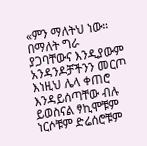«ምን ማለትህ ነው። በማለት ግራ ያጋባቸውና እንዲያውም አንዳንዶቻችንን መርጦ እነዚህ ሌላ ቀጠሮ እንዳይሰጣቸው ብሉ ይወስናል ፃኪሞቹም ነርሶቹም ድሬሰሮቹም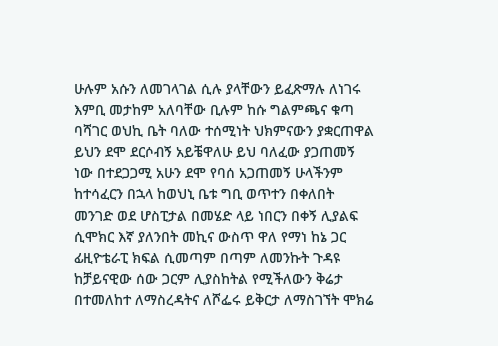ሁሉም አሱን ለመገላገል ሲሉ ያላቸውን ይፈጽማሉ ለነገሩ እምቢ መታከም አለባቸው ቢሉም ከሱ ግልምጫና ቁጣ ባሻገር ወህኪ ቤት ባለው ተሰሚነት ህክምናውን ያቋርጠዋል ይህን ደሞ ደርሶብኝ አይቼዋለሁ ይህ ባለፈው ያጋጠመኝ ነው በተደጋጋሚ አሁን ደሞ የባሰ አጋጠመኝ ሁላችንም ከተሳፈርን በኋላ ከወህኒ ቤቱ ግቢ ወጥተን በቀለበት መንገድ ወደ ሆስፒታል በመሄድ ላይ ነበርን በቀኝ ሊያልፍ ሲሞክር እኛ ያለንበት መኪና ውስጥ ዋለ የማነ ከኔ ጋር ፊዚዮቴራፒ ክፍል ሲመጣም በጣም ለመንኩት ጉዳዩ ከቻይናዊው ሰው ጋርም ሊያስከትል የሚችለውን ቅሬታ በተመለከተ ለማስረዳትና ለሾፌሩ ይቅርታ ለማስገኘት ሞክሬ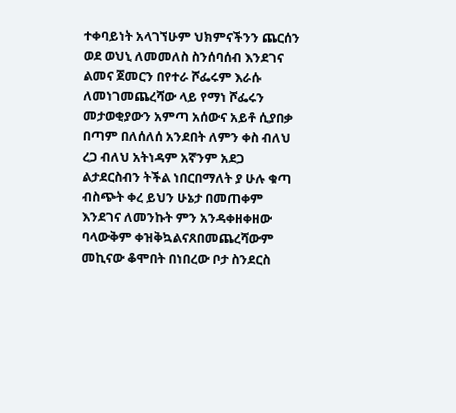ተቀባይነት አላገኘሁም ህክምናችንን ጨርሰን ወደ ወህኒ ለመመለስ ስንሰባሰብ እንደገና ልመና ጀመርን በየተራ ሾፌሩም እራሱ ለመነገመጨረሻው ላይ የማነ ሾፌሩን መታወቂያውን አምጣ አሰውና አይቶ ሲያበቃ በጣም በለሰለሰ አንደበት ለምን ቀስ ብለህ ረጋ ብለህ አትነዳም አኛንም አደጋ ልታደርስብን ትችል ነበርበማለት ያ ሁሉ ቁጣ ብስጭት ቀረ ይህን ሁኔታ በመጠቀም እንደገና ለመንኩት ምን አንዳቀዘቀዘው ባላውቅም ቀዝቅኳልናጸበመጨረሻውም መኪናው ቆሞበት በነበረው ቦታ ስንደርስ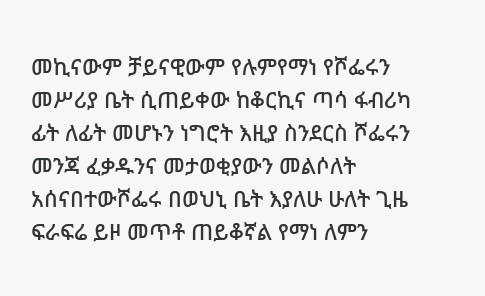መኪናውም ቻይናዊውም የሉምየማነ የሾፌሩን መሥሪያ ቤት ሲጠይቀው ከቆርኪና ጣሳ ፋብሪካ ፊት ለፊት መሆኑን ነግሮት እዚያ ስንደርስ ሾፌሩን መንጃ ፈቃዱንና መታወቂያውን መልሶለት አሰናበተውሾፌሩ በወህኒ ቤት እያለሁ ሁለት ጊዜ ፍራፍሬ ይዞ መጥቶ ጠይቆኛል የማነ ለምን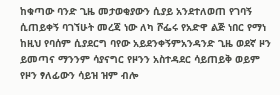ከቁጣው ባንድ ጊዜ መታወቂያውን ሲያይ አንደተለወጠ የገባኝ ሲጠይቀኝ ባገኘሁት መረጃ ነው ለካ ሾፌሩ የአድዋ ልጅ ነበር የማነ ከዚህ የባሰም ሲያደርግ ባየው አይደንቀኝምአንዳንድ ጊዜ ወደኛ ዞን ይመጣና ማንንም ሳያናግር የዞንን አስተዳደር ሳይጠይቅ ወይም የዞን ፃለፊውን ሳይዝ ዝም ብሎ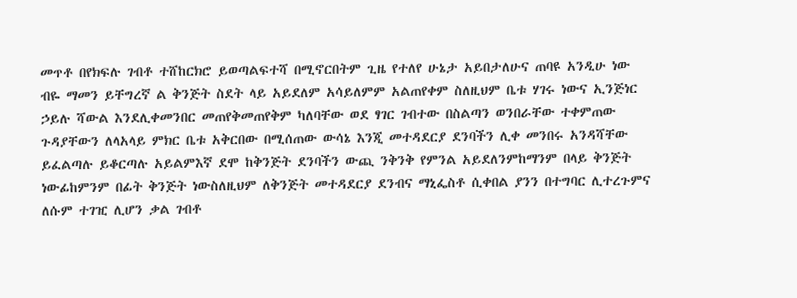መጥቶ በየክፍሉ ገብቶ ተሸከርክሮ ይወጣልፍተሻ በሚኖርበትም ጊዜ የተለየ ሁኔታ አይበታለሁና ጠባዩ አንዲሁ ነው ብዬ ማመን ይቸግረኛ ል ቅንጅት ስደት ላይ አይደለም አሳይለምም አልጠየቀም ስለዚህም ቤቱ ሃገሩ ነውና ኢንጅነር ኃይሉ ሻውል እንደሊቀመንበር መጠየቅመጠየቅም ካለባቸው ወደ ፃገር ገብተው በስልጣን ወንበራቸው ተቀምጠው ጉዳያቸውን ለላአላይ ምክር ቤቱ አቅርበው በሚሰጠው ውሳኔ እንጂ መተዳደርያ ደንባችን ሊቀ መንበሩ አንዳሻቸው ይፈልጣሉ ይቆርጣሉ አይልምእኛ ደሞ ከቅንጅት ደንባችን ውጪ ንቅንቅ የምንል አይደለንምከማንም በላይ ቅንጅት ነውፊከምንም በፊት ቅንጅት ነውስለዚህም ለቅንጅት መተዳደርያ ደንብና ማኒፌስቶ ሲቀበል ያንን በተግባር ሊተረጉምና ለሱም ተገዢ ሊሆን ቃል ገብቶ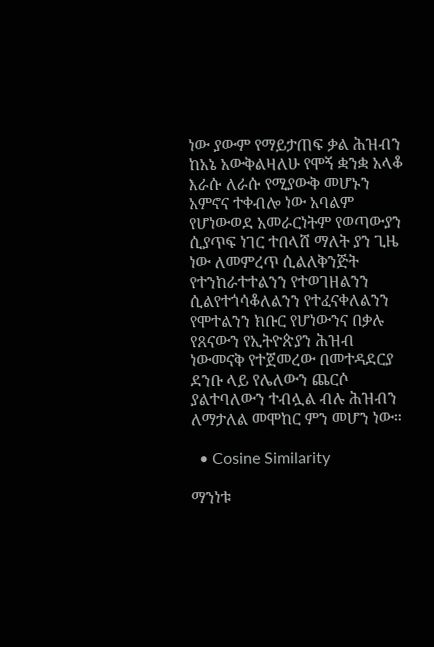ነው ያውም የማይታጠፍ ቃል ሕዝብን ከአኔ አውቅልዛለሁ የሞኝ ቋንቋ አላቆ እራሱ ለራሱ የሚያውቅ መሆኑን አምኖና ተቀብሎ ነው አባልም የሆነውወደ አመራርነትም የወጣውያን ሲያጥፍ ነገር ተበላሸ ማለት ያን ጊዜ ነው ለመምረጥ ሲልለቅንጅት የተንከራተተልንን የተወገዘልንን ሲልየተጎሳቆለልንን የተፈናቀለልንን የሞተልንን ክቡር የሆነውንና በቃሉ የጸናውን የኢትዮጵያን ሕዝብ ነውመናቅ የተጀመረው በመተዳደርያ ደንቡ ላይ የሌለውን ጨርሶ ያልተባለውን ተብሏል ብሉ ሕዝብን ለማታለል መሞከር ምን መሆን ነው።

  • Cosine Similarity

ማንነቱ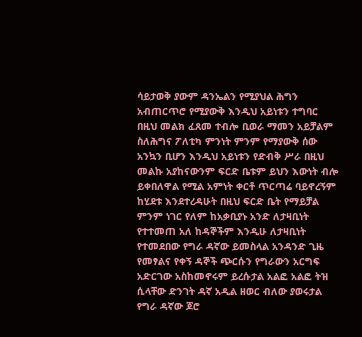ሳይታወቅ ያውም ዳንኤልን የሚያህል ሕግን አብጠርጥሮ የሚያውቅ እንዲህ አይነቱን ተግባር በዚህ መልክ ፈጸመ ተብሎ ቢወራ ማመን አይቻልም ስለሕግና ፖለቲካ ምንነት ምንም የማያውቅ ሰው አንኳን ቢሆን እንዲህ አይነቱን የድብቅ ሥራ በዚህ መልኩ አያከናውንም ፍርድ ቤቱም ይህን እውነት ብሎ ይቀበለዋል የሚል አምነት ቀርቶ ጥርጣሬ ባይኖረኝም ከሂደቱ እንደተረዳሁት በዚህ ፍርድ ቤት የማይቻል ምንም ነገር የለም ከአቃቢያኑ አንድ ለታዛቢነት የተተመጠ አለ ከዳኞችም እንዲሁ ለታዛቢነት የተመደበው የግራ ዳኛው ይመስላል አንዳንድ ጊዜ የመፃልና የቀኝ ዳኞች ጭርሱን የግራውን አርግፍ አድርገው አስከመኖሩም ይረሱታል አልፎ አልፎ ትዝ ሲላቸው ድንገት ዳኛ አዲል ዘወር ብለው ያወሩታል የግራ ዳኛው ጆሮ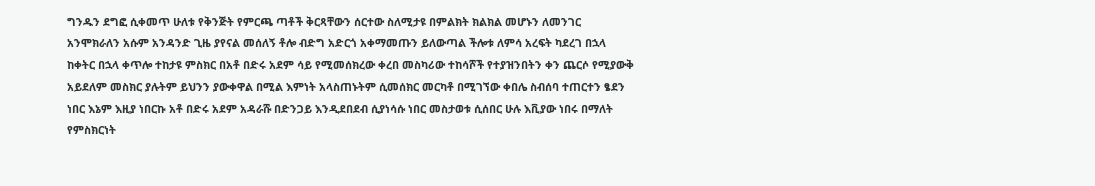ግንዱን ደግፎ ሲቀመጥ ሁለቱ የቅንጅት የምርጫ ጣቶች ቅርጻቸውን ሰርተው ስለሚታዩ በምልክት ክልክል መሆኑን ለመንገር አንሞክራለን አሱም አንዳንድ ጊዜ ያየናል መሰለኝ ቶሎ ብድግ አድርጎ አቀማመጡን ይለውጣል ችሎቱ ለምሳ አረፍት ካደረገ በኋላ ከቀትር በኋላ ቀጥሎ ተከታዩ ምስክር በአቶ በድሩ አደም ሳይ የሚመሰክረው ቀረበ መስካሪው ተከሳሾች የተያዝንበትን ቀን ጨርሶ የሚያውቅ አይደለም መስክር ያሉትም ይህንን ያውቀዋል በሚል እምነት አላስጠኑትም ሲመሰክር መርካቶ በሚገኘው ቀበሌ ስብሰባ ተጠርተን ፄደን ነበር እኔም እዚያ ነበርኩ አቶ በድሩ አደም አዳራሹ በድንጋይ እንዲደበደብ ሲያነሳሱ ነበር መስታወቱ ሲሰበር ሁሉ እቪያው ነበሩ በማለት የምስክርነት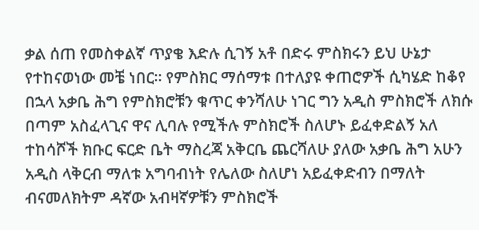ቃል ሰጠ የመስቀልኛ ጥያቄ እድሉ ሲገኝ አቶ በድሩ ምስክሩን ይህ ሁኔታ የተከናወነው መቼ ነበር። የምስክር ማሰማቱ በተለያዩ ቀጠሮዎች ሲካሄድ ከቆየ በኋላ አቃቤ ሕግ የምስክሮቹን ቁጥር ቀንሻለሁ ነገር ግን አዲስ ምስክሮች ለክሱ በጣም አስፈላጊና ዋና ሊባሉ የሚችሉ ምስክሮች ስለሆኑ ይፈቀድልኝ አለ ተከሳሾች ክቡር ፍርድ ቤት ማስረጃ አቅርቤ ጨርሻለሁ ያለው አቃቤ ሕግ አሁን አዲስ ላቅርብ ማለቱ አግባብነት የሌለው ስለሆነ አይፈቀድብን በማለት ብናመለክትም ዳኛው አብዛኛዎቹን ምስክሮች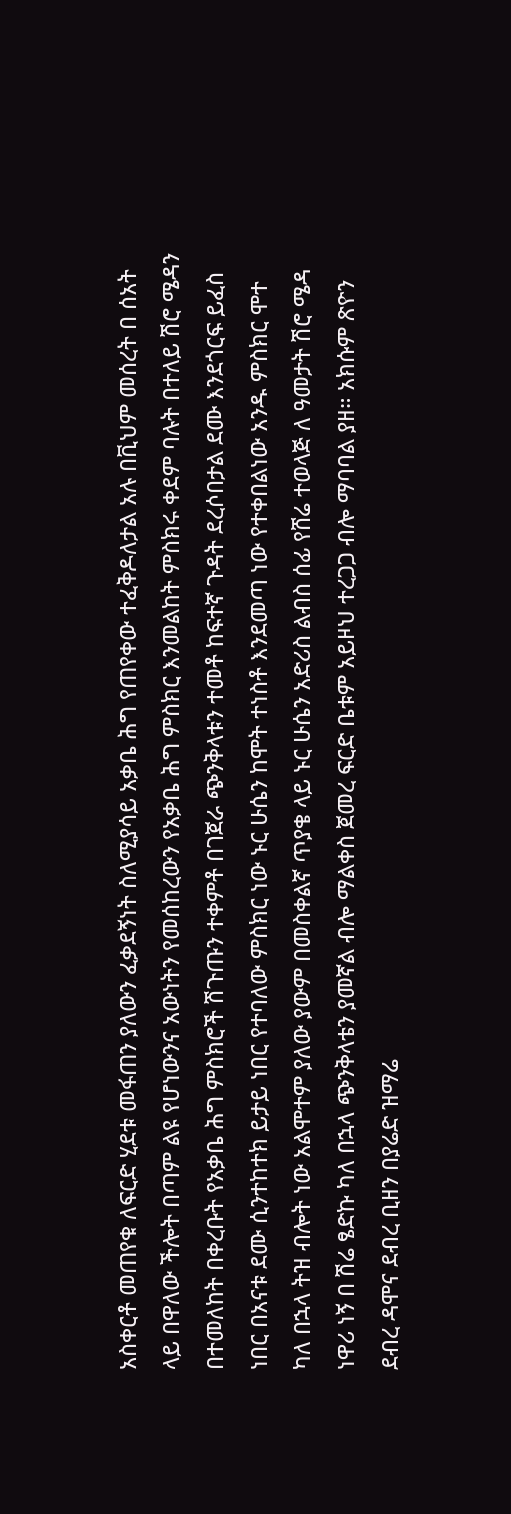አስቀርቶ መጠየቁ ለፍርድ ሂደቱ መፋጠን ያለውን ፈቃደኝነት ስለሚያሳይ አቃቤ ሕግ የጠየቀው ተፈቅዶለታል አሉ በቪህም መሰረት በ ሰአት ላይ በዋለው ችሎት በጣም ልዩ የሆነውንና አውነትን የመሰከረውን የአቃቤ ሕግ ምስክር እንመልከት ምስክሩ ቀደም ባሉት በተለይ ሽሮ ሜዳን በተመለከት በቀረቡት የአቃቤ ሕግ ምስክሮች ሽጉጡን ተቀምቶ በገጀራ ጭንቅላቱን ተመቶ ከፍተኛ ጉዳት ደረሶበታል ደሙ እንደጎርፍ ይፈስ ነበር በአናቱ ደሙ ሲንተከተክ ይታይ ነበር የተባለው ምስክር ነው ኑር ሁሴን ከሞት ተነስቶ እንደመጣ ነው የተቀበልነው አንዱ ምስክር ሞተ ካለ በኋላ ትዝ ብሎት ነው አልሞተም ያለው ያውም በመስቀልኛ ጥያቄ ላይ ኑር ሁሴን አድሪስ ልብስ ሰፊ የሸሬ ተወላጅ ለ ዓመታት ሽሮ ሜዳ ነዋሪ ነኝ በ ሽሬ ፄድኩ ካለ በኋላ ጭንቅላቴን ያመኛል ብሎ ማልቀስ ጀመረ ፍርድ ቤቱም አይዞህ ተረጋጋ ብሎ ማባባል ያዘ። አክሱም ጽዮን ደብረ ዳሞና ደብረ ቢዘን በያሬድ ዝማሬ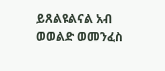ይጸልዩልናል አብ ወወልድ ወመንፈስ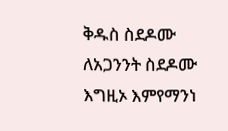ቅዱስ ስደዶሙ ለአጋንንት ስደዶሙ እግዚኦ እምየማንነ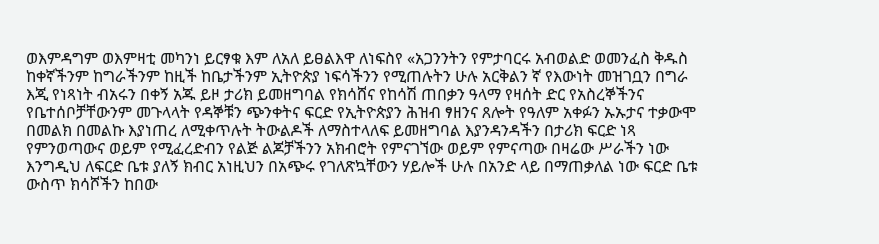ወእምዳግም ወእምዛቲ መካንነ ይርፃቁ እም ለአለ ይፀልእዋ ለነፍስየ «አጋንንትን የምታባርሩ አብወልድ ወመንፈስ ቅዱስ ከቀኛችንም ከግራችንም ከዚች ከቤታችንም ኢትዮጵያ ነፍሳችንን የሚጠሉትን ሁሉ አርቅልን ኛ የእውነት መዝገቧን በግራ እጂ የነጻነት ብአሩን በቀኝ አጁ ይዞ ታሪክ ይመዘግባል የክሳሸና የከሳሽ ጠበቃን ዓላማ የዛሰት ድር የአስረኞችንና የቤተሰቦቻቸውንም መጉላላት የዳኞቹን ጭንቀትና ፍርድ የኢትዮጵያን ሕዝብ ፃዘንና ጸሎት የዓለም አቀፉን ኡኡታና ተቃውሞ በመልክ በመልኩ እያነጠረ ለሚቀጥሉት ትውልዶች ለማስተላለፍ ይመዘግባል እያንዳንዳችን በታሪክ ፍርድ ነጻ የምንወጣውና ወይም የሚፈረድብን የልጅ ልጆቻችንን አክብሮት የምናገኘው ወይም የምናጣው በዛሬው ሥራችን ነው እንግዲህ ለፍርድ ቤቱ ያለኝ ክብር አነዚህን በአጭሩ የገለጽኳቸውን ሃይሎች ሁሉ በአንድ ላይ በማጠቃለል ነው ፍርድ ቤቱ ውስጥ ክሳሾችን ከበው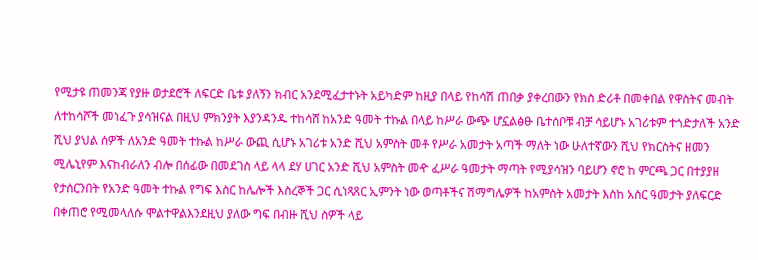የሚታዩ ጠመንጃ የያዙ ወታደሮች ለፍርድ ቤቱ ያለኝን ክብር አንደሚፈታተኑት አይካድም ከዚያ በላይ የከሳሽ ጠበቃ ያቀረበውን የክስ ድሪቶ በመቀበል የዋስትና መብት ለተከሳሾች መነፈጉ ያሳዝናል በዚህ ምክንያት እያንዳንዱ ተከሳሸ ከአንድ ዓመት ተኩል በላይ ከሥራ ውጭ ሆኗልፅፁ ቤተሰቦቹ ብቻ ሳይሆኑ አገሪቱም ተጎድታለች አንድ ሺህ ያህል ሰዎች ለአንድ ዓመት ተኩል ከሥራ ውጪ ሲሆኑ አገሪቱ አንድ ሺህ አምስት መቶ የሥራ አመታት አጣች ማለት ነው ሁለተኛውን ሺህ የክርስትና ዘመን ሚሌኒየም እናከብራለን ብሎ በሰፊው በመደገስ ላይ ላላ ደሃ ሀገር አንድ ሺህ አምስት መዯ ፈሥራ ዓመታት ማጣት የሚያሳዝን ባይሆን ኖሮ ከ ምርጫ ጋር በተያያዘ የታሰርንበት የአንድ ዓመት ተኩል የግፍ እስር ከሌሎች እስረኞች ጋር ሲነጻጸር ኢምንት ነው ወጣቶችና ሽማግሌዎች ከአምስት አመታት እስከ አስር ዓመታት ያለፍርድ በቀጠሮ የሚመላለሱ ሞልተዋልእንደዚህ ያለው ግፍ በብዙ ሺህ ስዎች ላይ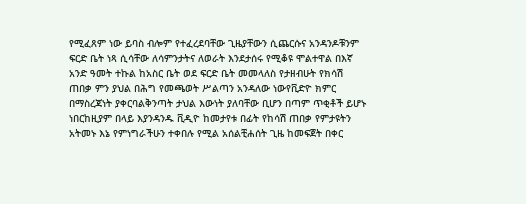የሚፈጸም ነው ይባስ ብሎም የተፈረደባቸው ጊዜያቸውን ሲጨርሱና አንዳንዶቹንም ፍርድ ቤት ነጻ ሲሳቸው ለሳምንታትና ለወራት እንደታሰሩ የሚቆዩ ሞልተዋል በእኛ አንድ ዓመት ተኩል ከአስር ቤት ወደ ፍርድ ቤት መመላለስ የታዘብሁት የክሳሽ ጠበቃ ምን ያህል በሕግ የመጫወት ሥልጣን አንዳለው ነውየቪድዮ ክምር በማስረጃነት ያቀርባልቅንጣት ታህል እውነት ያለባቸው ቢሆን በጣም ጥቂቶች ይሆኑ ነበርከዚያም በላይ እያንዳንዱ ቪዲዮ ከመታየቱ በፊት የከሳሽ ጠበቃ የምታዩትን አትመኑ እኔ የምነግራችሁን ተቀበሉ የሚል አሰልቺሐሰት ጊዜ ከመፍጀት በቀር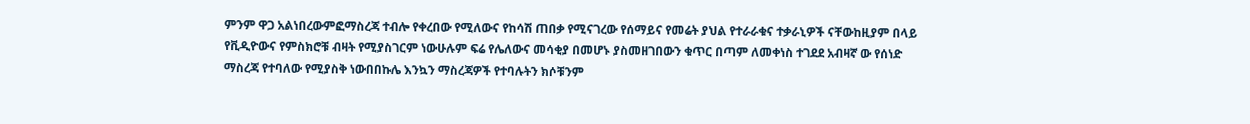ምንም ዋጋ አልነበረውምፎማስረጃ ተብሎ የቀረበው የሚለውና የከሳሽ ጠበቃ የሚናገረው የሰማይና የመሬት ያህል የተራራቁና ተቃራኒዎች ናቸውከዚያም በላይ የቪዲዮውና የምስክሮቹ ብዛት የሚያስገርም ነውሁሉም ፍሬ የሌለውና መሳቂያ በመሆኑ ያስመዘገበውን ቁጥር በጣም ለመቀነስ ተገደደ አብዛኛ ው የሰነድ ማስረጃ የተባለው የሚያስቅ ነውበበኩሌ እንኳን ማስረጃዎች የተባሉትን ክሶቹንም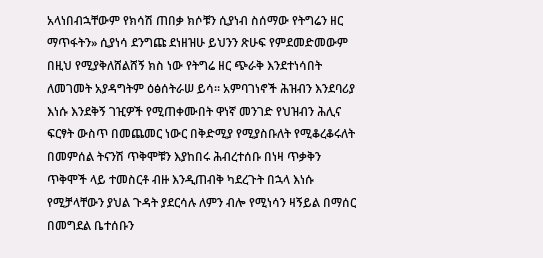አላነበብኋቸውም የክሳሽ ጠበቃ ክሶቹን ሲያነብ ስሰማው የትግሬን ዘር ማጥፋትን» ሲያነሳ ደንግጩ ደነዘዝሁ ይህንን ጽሁፍ የምደመድመውም በዚህ የሚያቅለሸልሸኝ ክስ ነው የትግሬ ዘር ጭራቅ እንደተነሳበት ለመገመት አያዳግትም ዕፅሰትራሠ ይሳ። አምባገነኖች ሕዝብን እንደባሪያ እነሱ እንደቅኝ ገዢዎች የሚጠቀሙበት ዋነኛ መንገድ የህዝብን ሕሊና ፍርፃት ውስጥ በመጨመር ነውር በቅድሚያ የሚያስቡለት የሚቆረቆሩለት በመምሰል ትናንሽ ጥቅሞቹን እያከበሩ ሕብረተሰቡ በነዛ ጥቃቅን ጥቅሞች ላይ ተመስርቶ ብዙ እንዲጠብቅ ካደረጉት በኋላ እነሱ የሚቻላቸውን ያህል ጉዳት ያደርሳሉ ለምን ብሎ የሚነሳን ዛኝይል በማሰር በመግደል ቤተሰቡን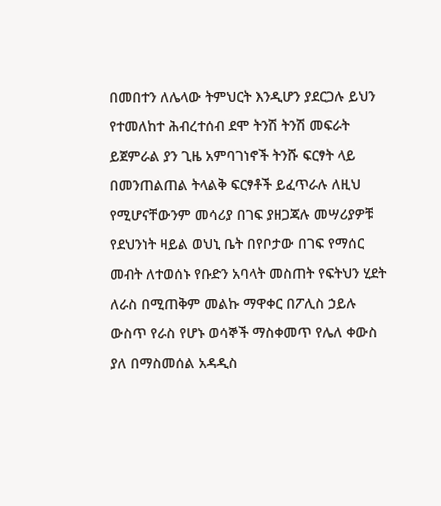በመበተን ለሌላው ትምህርት እንዲሆን ያደርጋሉ ይህን የተመለከተ ሕብረተሰብ ደሞ ትንሽ ትንሽ መፍራት ይጀምራል ያን ጊዜ አምባገነኖች ትንሹ ፍርፃት ላይ በመንጠልጠል ትላልቅ ፍርፃቶች ይፈጥራሉ ለዚህ የሚሆናቸውንም መሳሪያ በገፍ ያዘጋጃሉ መሣሪያዎቹ የደህንነት ዛይል ወህኒ ቤት በየቦታው በገፍ የማሰር መብት ለተወሰኑ የቡድን አባላት መስጠት የፍትህን ሂደት ለራስ በሚጠቅም መልኩ ማዋቀር በፖሊስ ኃይሉ ውስጥ የራስ የሆኑ ወሳኞች ማስቀመጥ የሌለ ቀውስ ያለ በማስመሰል አዳዲስ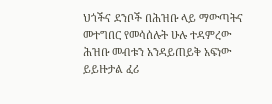ህጎችና ደንቦች በሕዝቡ ላይ ማውጣትና መተግበር የመሳሰሉት ሁሉ ተዳምረው ሕዝቡ መብቱን አንዳይጠይቅ አፍነው ይይዙታል ፈሪ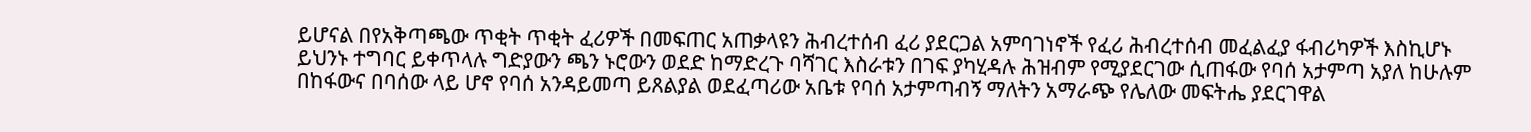ይሆናል በየአቅጣጫው ጥቂት ጥቂት ፈሪዎች በመፍጠር አጠቃላዩን ሕብረተሰብ ፈሪ ያደርጋል አምባገነኖች የፈሪ ሕብረተሰብ መፈልፈያ ፋብሪካዎች እስኪሆኑ ይህንኑ ተግባር ይቀጥላሉ ግድያውን ጫን ኑሮውን ወደድ ከማድረጉ ባሻገር እስራቱን በገፍ ያካሂዳሉ ሕዝብም የሚያደርገው ሲጠፋው የባሰ አታምጣ አያለ ከሁሉም በከፋውና በባሰው ላይ ሆኖ የባሰ አንዳይመጣ ይጸልያል ወደፈጣሪው አቤቱ የባሰ አታምጣብኝ ማለትን አማራጭ የሌለው መፍትሔ ያደርገዋል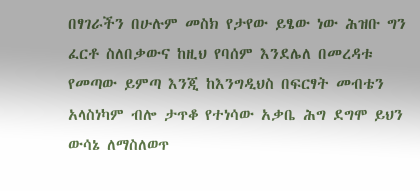በፃገራችን በሁሉም መስክ የታየው ይፄው ነው ሕዝቡ ግን ፈርቶ ስለበቃውና ከዚህ የባሰም እንደሌለ በመረዳቱ የመጣው ይምጣ እንጂ ከእንግዲህስ በፍርፃት መብቴን አላስነካም ብሎ ታጥቆ የተነሳው አቃቤ ሕግ ደግሞ ይህን ውሳኔ ለማስለወጥ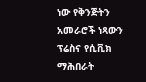ነው የቅንጅትን አመራሮች ነጻውን ፕሬስና የሲቪክ ማሕበራት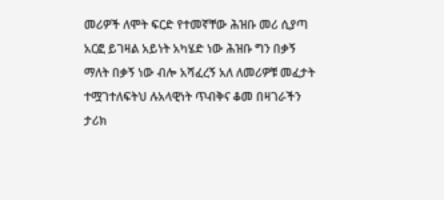መሪዎች ለሞት ፍርድ የተመኛቸው ሕዝቡ መሪ ሲያጣ አርፎ ይገዛል አይነት አካሄድ ነው ሕዝቡ ግን በቃኝ ማለት በቃኝ ነው ብሎ አሻፈረኝ አለ ለመሪዎቹ መፈታት ተሟገተለፍትህ ሉአላዊነት ጥብቅና ቆመ በዛገራችን ታሪክ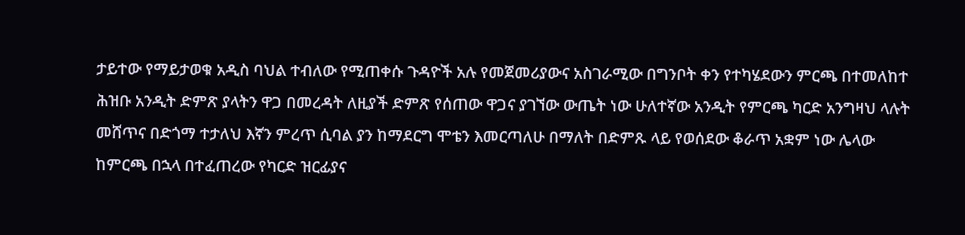ታይተው የማይታወቁ አዲስ ባህል ተብለው የሚጠቀሱ ጉዳዮች አሉ የመጀመሪያውና አስገራሚው በግንቦት ቀን የተካሄደውን ምርጫ በተመለከተ ሕዝቡ አንዲት ድምጽ ያላትን ዋጋ በመረዳት ለዚያች ድምጽ የሰጠው ዋጋና ያገኘው ውጤት ነው ሁለተኛው አንዲት የምርጫ ካርድ አንግዛህ ላሉት መሸጥና በድጎማ ተታለህ እኛን ምረጥ ሲባል ያን ከማደርግ ሞቴን እመርጣለሁ በማለት በድምጹ ላይ የወሰደው ቆራጥ አቋም ነው ሌላው ከምርጫ በኋላ በተፈጠረው የካርድ ዝርፊያና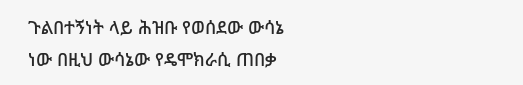ጉልበተኝነት ላይ ሕዝቡ የወሰደው ውሳኔ ነው በዚህ ውሳኔው የዴሞክራሲ ጠበቃ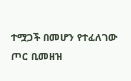ተሟጋች በመሆን የተፈለገው ጦር ቢመዘዝ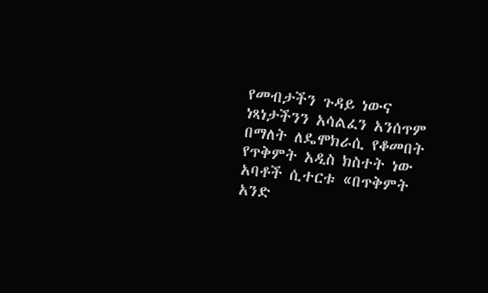የመብታችን ጉዳይ ነውና ነጻነታችንን አሳልፈን አንሰጥም በማለት ለዴሞክራሲ የቆመበት የጥቅምት አዲስ ክስተት ነው አባቶች ሲተርቱ «በጥቅምት አንድ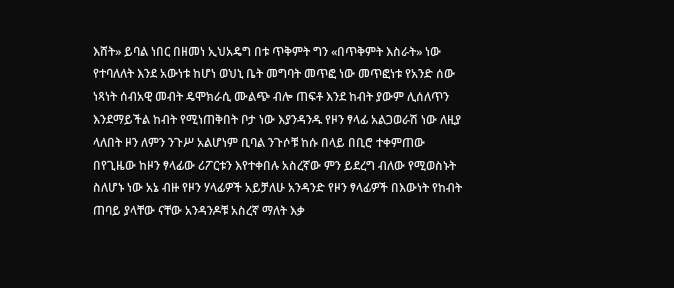እሸት» ይባል ነበር በዘመነ ኢህአዴግ በቱ ጥቅምት ግን «በጥቅምት እስራት» ነው የተባለለት እንደ አውነቱ ከሆነ ወህኒ ቤት መግባት መጥፎ ነው መጥፎነቱ የአንድ ሰው ነጻነት ሰብአዊ መብት ዴሞክራሲ ሙልጭ ብሎ ጠፍቶ እንደ ከብት ያውም ሊሰለጥን እንደማይችል ከብት የሚነጠቅበት ቦታ ነው እያንዳንዱ የዞን ፃላፊ አልጋወራሽ ነው ለዚያ ላለበት ዞን ለምን ንጉሥ አልሆነም ቢባል ንጉሶቹ ከሱ በላይ በቢሮ ተቀምጠው በየጊዜው ከዞን ፃላፊው ሪፖርቱን እየተቀበሉ አስረኛው ምን ይደረግ ብለው የሚወስኑት ስለሆኑ ነው አኔ ብዙ የዞን ሃላፊዎች አይቻለሁ አንዳንድ የዞን ፃላፊዎች በእውነት የከብት ጠባይ ያላቸው ናቸው አንዳንዶቹ አስረኛ ማለት እቃ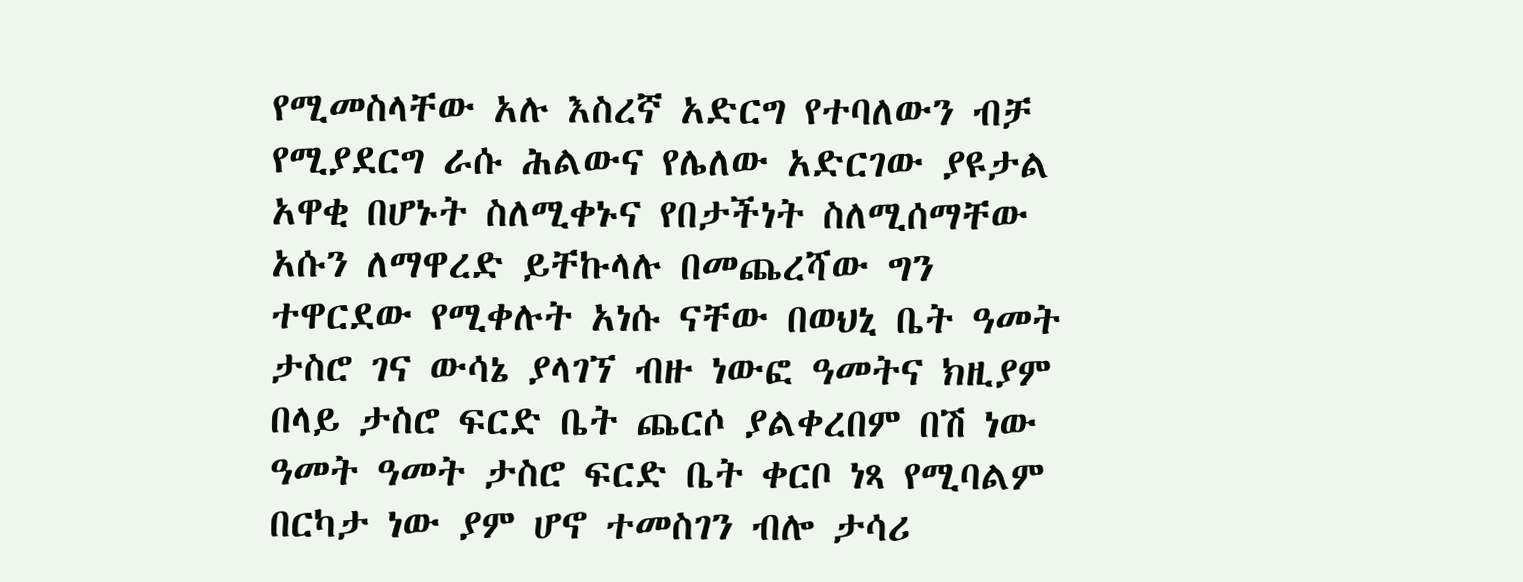የሚመስላቸው አሉ እስረኛ አድርግ የተባለውን ብቻ የሚያደርግ ራሱ ሕልውና የሌለው አድርገው ያዩታል አዋቂ በሆኑት ስለሚቀኑና የበታችነት ስለሚሰማቸው አሱን ለማዋረድ ይቸኩላሉ በመጨረሻው ግን ተዋርደው የሚቀሉት አነሱ ናቸው በወህኒ ቤት ዓመት ታስሮ ገና ውሳኔ ያላገኘ ብዙ ነውፎ ዓመትና ክዚያም በላይ ታስሮ ፍርድ ቤት ጨርሶ ያልቀረበም በሽ ነው ዓመት ዓመት ታስሮ ፍርድ ቤት ቀርቦ ነጻ የሚባልም በርካታ ነው ያም ሆኖ ተመስገን ብሎ ታሳሪ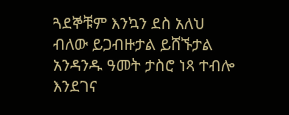ጓደኞቹም እንኳን ደስ አለህ ብለው ይጋብዙታል ይሸኙታል አንዳንዱ ዓመት ታስሮ ነጻ ተብሎ እንደገና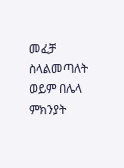መፈቻ ስላልመጣለት ወይም በሌላ ምክንያት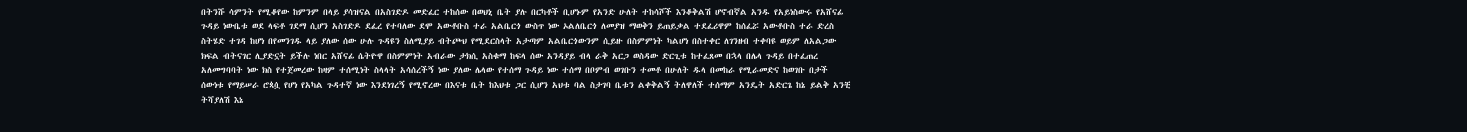በትንሹ ሳምንት የሚቆየው ከምንም በላይ ያሳዝናል በአስገድዶ መድፈር ተከሰው በወህኒ ቤት ያሉ በርካቶች ቢሆኑም የአንድ ሁለት ተከሳሾች እንቆቅልሽ ሆኖብኛል አንዱ የአይነስውሩ የአሸናፊ ጉዳይ ነውቤቱ ወደ ላፍቶ ገደማ ሲሆን አስገድዶ ደፈረ የተባለው ደሞ አውቶቡስ ተራ አልቤርጎ ውስጥ ነው ኦልለቤርጎ ለመያዝ ማወቅን ይጠይቃል ተደፈሪዋም ከሰፈሯ አውቶቡስ ተራ ድረስ ስትሄድ ተገዳ ከሆነ በየመንገዱ ላይ ያለው ሰው ሁሉ ጉዳዩን ስለሚያይ ብትጮህ የሚደርስላት አታጣም አልቤርጎውንም ሲይዙ በስምምነት ካልሆነ በስተቀር ለገንዘብ ተቀባዩ ወይም ለአልጋው ክፍል ብትናገር ሊያድኗት ይችሉ ነበር አሸናፊ ሴትዮዋ በስምምነት አብራው ታክሲ አስቁማ ከፍላ ሰው አንዳያይ ብላ ራቅ አርጋ ወስዳው ድርጊቱ ከተፈጸመ በኋላ በሌላ ጉዳይ በተፈጠረ አለመግባባት ነው ክስ የተጀመረው ከዛም ተሰሚነት ስላላት አሳሰረችኝ ነው ያለው ሌላው የተሰማ ጉዳይ ነው ተሰማ በቦምብ ወገቡን ተመቶ በሁለት ዱላ በመከራ የሚራመድና ከወገቡ በታች ሰውነቱ የማይሠራ ሮጳሷ የሆነ የአካል ጉዳተኛ ነው እንደነገረኝ የሚኖረው በእናቱ ቤት ከእህቱ ጋር ሲሆን አህቱ ባል ስታገባ ቤቱን ልቀቅልኝ ትለዋለች ተሰማም አንዴት አድርጌ ከኔ ይልቅ አንቺ ትሻያለሽ እኔ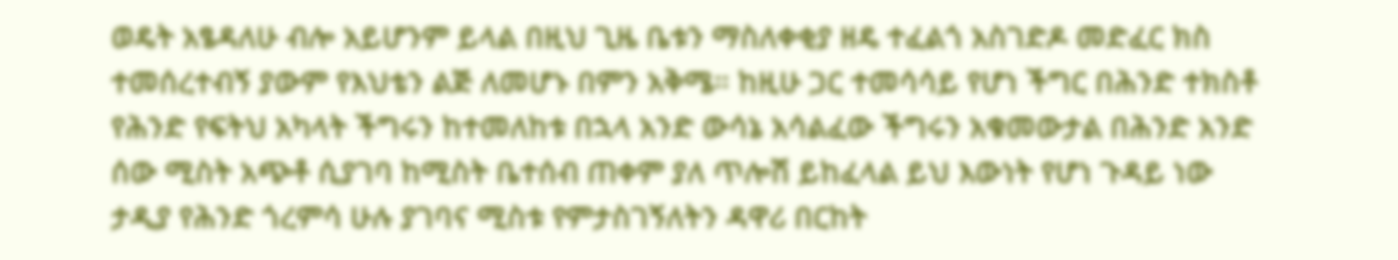ወዴት አፄዳለሁ ብሎ አይሆንም ይላል በዚህ ጊዜ ቤቱን ማስለቀቂያ ዘዴ ተፈልጎ አስገድዶ መድፈር ክስ ተመሰረተብኝ ያውም የእህቴን ልጅ ለመሆኑ በምን አቅሜ። ከዚሁ ጋር ተመሳሳይ የሆነ ችግር በሕንድ ተክስቶ የሕንድ የፍትህ አካላት ችግሩን ከተመለከቱ በኋላ አንድ ውሳኔ አሳልፈው ችግሩን አቁመውታል በሕንድ አንድ ሰው ሚስት አጭቶ ሲያገባ ከሚስት ቤተሰብ ጠቀም ያለ ጥሎሽ ይከፈላል ይህ እውነት የሆነ ጉዳይ ነው ታዲያ የሕንድ ጎረምሳ ሁሉ ያገባና ሚስቱ የምታስገኝለትን ዳዋሪ በርከት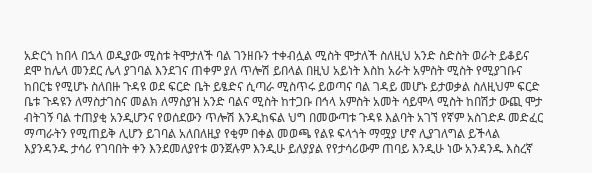አድርጎ ከበላ በኋላ ወዲያው ሚስቱ ትሞታለች ባል ገንዘቡን ተቀብሏል ሚስት ሞታለች ስለዚህ አንድ ስድስት ወራት ይቆይና ደሞ ከሌላ መንደር ሌላ ያገባል እንደገና ጠቀም ያለ ጥሎሽ ይበላል በዚህ አይነት እስከ አራት አምስት ሚስት የሚያገቡና ከበርቴ የሚሆኑ ስለበዙ ጉዳዩ ወደ ፍርድ ቤት ይፄድና ሲጣራ ሚስጥሩ ይወጣና ባል ገዳይ መሆኑ ይታወቃል ስለዚህም ፍርድ ቤቱ ጉዳዩን ለማስታገስና መልክ ለማስያዝ አንድ ባልና ሚስት ከተጋቡ በኅላ አምስት አመት ሳይሞላ ሚስት ከበሽታ ውጪ ሞታ ብትገኝ ባል ተጠያቂ አንዲሆንና የወሰደውን ጥሎሽ እንዲከፍል ህግ በመውጣቱ ጉዳዩ እልባት አገኘ የኛም አስገድዶ መድፈር ማጣራትን የሚጠይቅ ሊሆን ይገባል አለበለዚያ የቂም በቀል መወጫ የልዩ ፍላጎት ማሟያ ሆኖ ሊያገለግል ይችላል እያንዳንዱ ታሳሪ የገባበት ቀን እንደመለያየቱ ወንጀሉም እንዲሁ ይለያያል የየታሳሪውም ጠባይ እንዲሁ ነው አንዳንዱ እስረኛ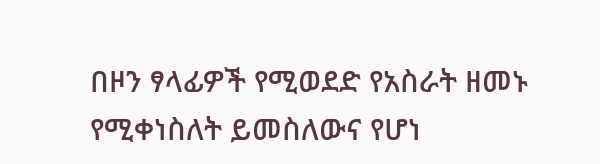በዞን ፃላፊዎች የሚወደድ የአስራት ዘመኑ የሚቀነስለት ይመስለውና የሆነ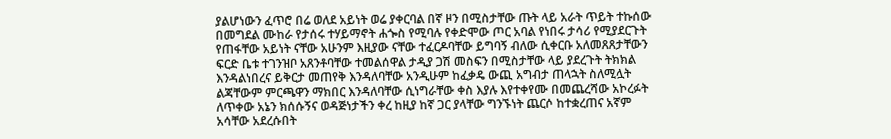ያልሆነውን ፈጥሮ በሬ ወለደ አይነት ወሬ ያቀርባል በኛ ዞን በሚስታቸው ጡት ላይ አራት ጥይት ተኩሰው በመግደል ሙከራ የታሰሩ ተሃይማኖት ሐጐስ የሚባሉ የቀድሞው ጦር አባል የነበሩ ታሳሪ የሚያደርጉት የጠፋቸው አይነት ናቸው አሁንም እዚያው ናቸው ተፈርዶባቸው ይግባኝ ብለው ሲቀርቡ አለመጸጸታቸውን ፍርድ ቤቱ ተገንዝቦ አጸንቶባቸው ተመልሰዋል ታዲያ ጋሽ መስፍን በሚስታቸው ላይ ያደረጉት ትክክል እንዳልነበረና ይቅርታ መጠየቅ እንዳለባቸው አንዲሁም ከፈቃዴ ውጪ አግብታ ጠላኋት ስለሚሏት ልጃቸውም ምርጫዋን ማክበር እንዳለባቸው ሲነግራቸው ቀስ እያሉ እየተቀየሙ በመጨረሻው አኮረፉት ለጥቀው አኔን ክሰሱኝና ወዳጅነታችን ቀረ ከዚያ ከኛ ጋር ያላቸው ግንኙነት ጨርሶ ከተቋረጠና አኛም አሳቸው አደረሱበት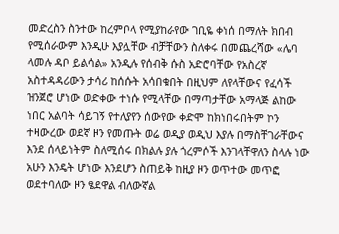መድረስን ስንተው ከረምቦላ የሚያከራየው ገቢዬ ቀነሰ በማለት ክበብ የሚሰራውም እንዲሁ እያሏቸው ብቻቸውን ስለቀሩ በመጨረሻው «ሌባ ላመሉ ዳቦ ይልሳል» አንዲሉ የሰብቅ ሱስ አድሮባቸው የአስረኛ አስተዳዳሪውን ታሳሪ ከሰሱት አሳበቁበት በዚህም ለየላቸውና የፈሳች ዝንጀሮ ሆነው ወድቀው ተነሱ የሚላቸው በማጣታቸው አማላጅ ልከው ነበር አልባት ሳይገኝ የተለያየን ሰውየው ቀድሞ ከክነበሩበትም ኮን ተዛውረው ወደኛ ዞን የመጡት ወሬ ወዲያ ወዲህ እያሉ በማስቸገራቸውና እንደ ሰላይነትም ስለሚሰሩ በክልሉ ያሉ ጎረምሶች እንገላቸዋለን ስላሉ ነው አሁን እንዴት ሆነው እንደሆን ስጠይቅ ከዚያ ዞን ወጥተው መጥፎ ወደተባለው ዞን ፄደዋል ብለውኛል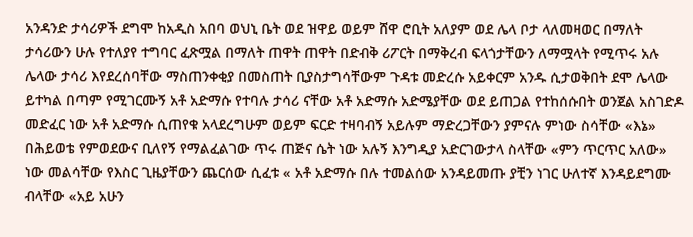አንዳንድ ታሳሪዎች ደግሞ ከአዲስ አበባ ወህኒ ቤት ወደ ዝዋይ ወይም ሸዋ ሮቢት አለያም ወደ ሌላ ቦታ ላለመዛወር በማለት ታሳሪውን ሁሉ የተለያየ ተግባር ፈጽሟል በማለት ጠዋት ጠዋት በድብቅ ሪፖርት በማቅረብ ፍላጎታቸውን ለማሟላት የሚጥሩ አሉ ሌላው ታሳሪ እየደረሰባቸው ማስጠንቀቂያ በመስጠት ቢያስታግሳቸውም ጉዳቱ መድረሱ አይቀርም አንዱ ሲታወቅበት ደሞ ሌላው ይተካል በጣም የሚገርሙኝ አቶ አድማሱ የተባሉ ታሳሪ ናቸው አቶ አድማሱ አድሜያቸው ወደ ይጠጋል የተከሰሱበት ወንጀል አስገድዶ መድፈር ነው አቶ አድማሱ ሲጠየቁ አላደረግሁም ወይም ፍርድ ተዛባብኝ አይሉም ማድረጋቸውን ያምናሉ ምነው ስሳቸው «እኔ» በሕይወቴ የምወደውና ቢለየኝ የማልፈልገው ጥሩ ጠጅና ሴት ነው አሉኝ እንግዲያ አድርገውታላ ስላቸው «ምን ጥርጥር አለው» ነው መልሳቸው የእስር ጊዜያቸውን ጨርሰው ሲፈቱ « አቶ አድማሱ በሉ ተመልሰው አንዳይመጡ ያቺን ነገር ሁለተኛ እንዳይደግሙ ብላቸው «አይ አሁን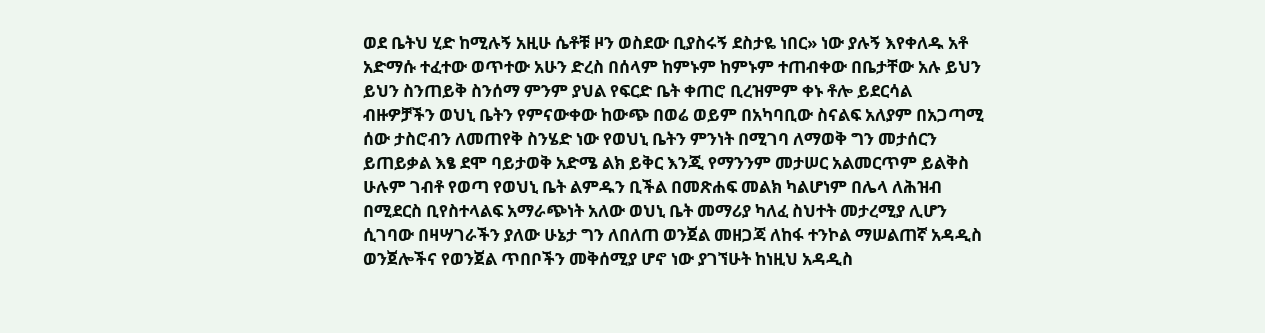ወደ ቤትህ ሂድ ከሚሉኝ አዚሁ ሴቶቹ ዞን ወስደው ቢያስሩኝ ደስታዬ ነበር» ነው ያሉኝ እየቀለዱ አቶ አድማሱ ተፈተው ወጥተው አሁን ድረስ በሰላም ከምኑም ከምኑም ተጠብቀው በቤታቸው አሉ ይህን ይህን ስንጠይቅ ስንሰማ ምንም ያህል የፍርድ ቤት ቀጠሮ ቢረዝምም ቀኑ ቶሎ ይደርሳል ብዙዎቻችን ወህኒ ቤትን የምናውቀው ከውጭ በወሬ ወይም በአካባቢው ስናልፍ አለያም በአጋጣሚ ሰው ታስሮብን ለመጠየቅ ስንሄድ ነው የወህኒ ቤትን ምንነት በሚገባ ለማወቅ ግን መታሰርን ይጠይቃል እፄ ደሞ ባይታወቅ አድሜ ልክ ይቅር እንጂ የማንንም መታሠር አልመርጥም ይልቅስ ሁሉም ገብቶ የወጣ የወህኒ ቤት ልምዱን ቢችል በመጽሐፍ መልክ ካልሆነም በሌላ ለሕዝብ በሚደርስ ቢየስተላልፍ አማራጭነት አለው ወህኒ ቤት መማሪያ ካለፈ ስህተት መታረሚያ ሊሆን ሲገባው በዛሣገራችን ያለው ሁኔታ ግን ለበለጠ ወንጀል መዘጋጃ ለከፋ ተንኮል ማሠልጠኛ አዳዲስ ወንጀሎችና የወንጀል ጥበቦችን መቅሰሚያ ሆኖ ነው ያገኘሁት ከነዚህ አዳዲስ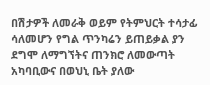በሽታዎች ለመራቅ ወይም የትምህርት ተሳታፊ ሳለመሆን የግል ጥንካሬን ይጠይቃል ያን ደግሞ ለማግኘትና ጠንክሮ ለመውጣት አካባቢውና በወህኒ ቤት ያለው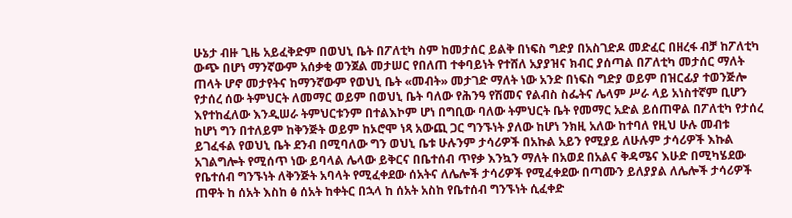ሁኔታ ብዙ ጊዜ አይፈቅድም በወህኒ ቤት በፖለቲካ ስም ከመታሰር ይልቅ በነፍስ ግድያ በአስገድዶ መድፈር በዘረፋ ብቻ ከፖለቲካ ውጭ በሆነ ማንኛውም አሰቃቂ ወንጀል መታሠር የበለጠ ተቀባይነት የተሸለ አያያዝና ክብር ያሰጣል በፖለቲካ መታሰር ማለት ጠላት ሆኖ መታየትና ከማንኛውም የወህኒ ቤት «መብት» መታገድ ማለት ነው አንድ በነፍስ ግድያ ወይም በዝርፊያ ተወንጅሎ የታሰረ ሰው ትምህርት ለመማር ወይም በወህኒ ቤት ባለው የሕንዓ የሽመና የልብስ ስፌትና ሌላም ሥራ ላይ አነስተኛም ቢሆን እየተከፈለው እንዲሠራ ትምህርቱንም በተልእኮም ሆነ በግቢው ባለው ትምህርት ቤት የመማር አድል ይሰጠዋል በፖለቲካ የታሰረ ከሆነ ግን በተለይም ከቅንጅት ወይም ከኦሮሞ ነጻ አውጪ ጋር ግንኙነት ያለው ከሆነ ንክዚ አለው ከተባለ የዚህ ሁሉ መብቱ ይገፈፋል የወህኒ ቤት ደንብ በሚባለው ግን ወህኒ ቤቱ ሁሉንም ታሳሪዎች በአኩል አይን የሚያይ ለሁሉም ታሳሪዎች እኩል አገልግሎት የሚሰጥ ነው ይባላል ሌላው ይቅርና በቤተሰብ ጥየቃ እንኳን ማለት በአወደ በአልና ቅዳሜና እሁድ በሚካሄደው የቤተሰብ ግንኙነት ለቅንጅት አባላት የሚፈቀደው ሰአትና ለሌሎች ታሳሪዎች የሚፈቀደው በጣሙን ይለያያል ለሌሎች ታሳሪዎች ጠዋት ከ ሰአት እስከ ፅ ሰአት ከቀትር በኋላ ከ ሰአት አስከ የቤተሰብ ግንኙነት ሲፈቀድ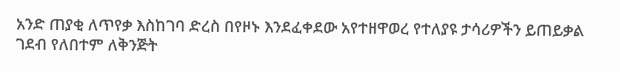አንድ ጠያቂ ለጥየቃ እስከገባ ድረስ በየዞኑ እንደፈቀደው አየተዘዋወረ የተለያዩ ታሳሪዎችን ይጠይቃል ገደብ የለበተም ለቅንጅት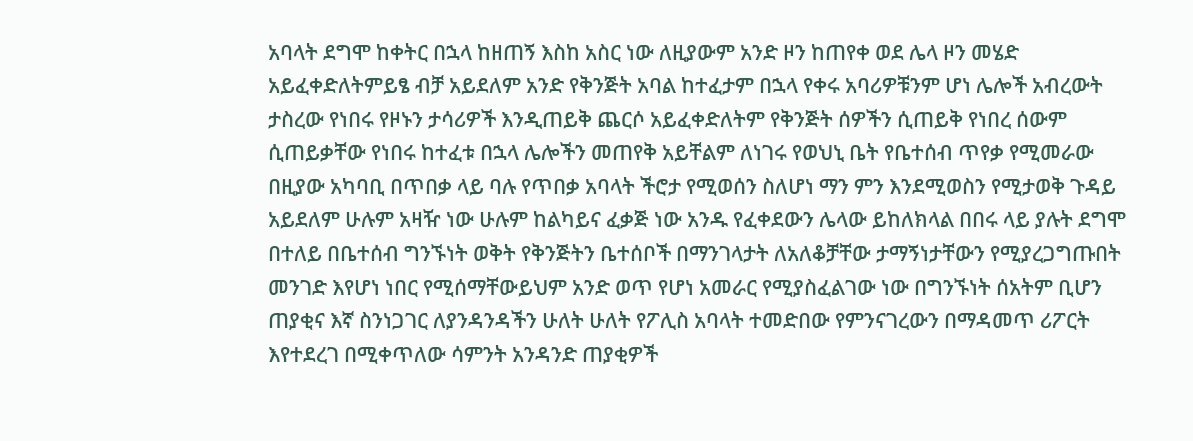አባላት ደግሞ ከቀትር በኋላ ከዘጠኝ እስከ አስር ነው ለዚያውም አንድ ዞን ከጠየቀ ወደ ሌላ ዞን መሄድ አይፈቀድለትምይፄ ብቻ አይደለም አንድ የቅንጅት አባል ከተፈታም በኋላ የቀሩ አባሪዎቹንም ሆነ ሌሎች አብረውት ታስረው የነበሩ የዞኑን ታሳሪዎች እንዲጠይቅ ጨርሶ አይፈቀድለትም የቅንጅት ሰዎችን ሲጠይቅ የነበረ ሰውም ሲጠይቃቸው የነበሩ ከተፈቱ በኋላ ሌሎችን መጠየቅ አይቸልም ለነገሩ የወህኒ ቤት የቤተሰብ ጥየቃ የሚመራው በዚያው አካባቢ በጥበቃ ላይ ባሉ የጥበቃ አባላት ችሮታ የሚወሰን ስለሆነ ማን ምን እንደሚወስን የሚታወቅ ጉዳይ አይደለም ሁሉም አዛዥ ነው ሁሉም ከልካይና ፈቃጅ ነው አንዱ የፈቀደውን ሌላው ይከለክላል በበሩ ላይ ያሉት ደግሞ በተለይ በቤተሰብ ግንኙነት ወቅት የቅንጅትን ቤተሰቦች በማንገላታት ለአለቆቻቸው ታማኝነታቸውን የሚያረጋግጡበት መንገድ እየሆነ ነበር የሚሰማቸውይህም አንድ ወጥ የሆነ አመራር የሚያስፈልገው ነው በግንኙነት ሰአትም ቢሆን ጠያቂና እኛ ስንነጋገር ለያንዳንዳችን ሁለት ሁለት የፖሊስ አባላት ተመድበው የምንናገረውን በማዳመጥ ሪፖርት እየተደረገ በሚቀጥለው ሳምንት አንዳንድ ጠያቂዎች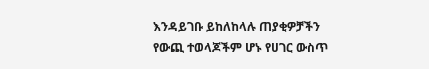እንዳይገቡ ይከለከላሉ ጠያቂዎቻችን የውጪ ተወላጆችም ሆኑ የሀገር ውስጥ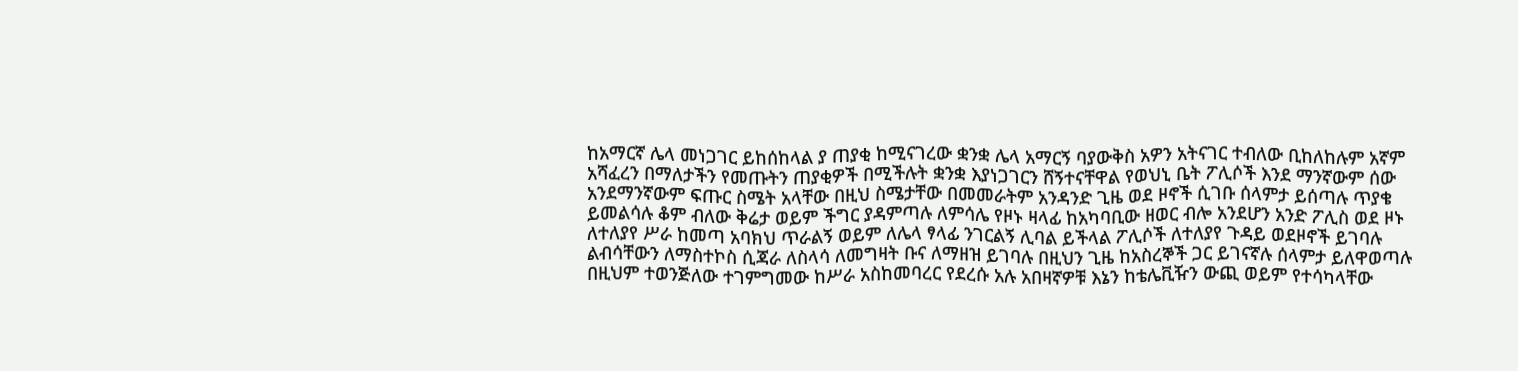ከአማርኛ ሌላ መነጋገር ይከሰከላል ያ ጠያቂ ከሚናገረው ቋንቋ ሌላ አማርኝ ባያውቅስ አዎን አትናገር ተብለው ቢከለከሉም አኛም አሻፈረን በማለታችን የመጡትን ጠያቂዎች በሚችሉት ቋንቋ እያነጋገርን ሸኝተናቸዋል የወህኒ ቤት ፖሊሶች እንደ ማንኛውም ሰው አንደማንኛውም ፍጡር ስሜት አላቸው በዚህ ስሜታቸው በመመራትም አንዳንድ ጊዜ ወደ ዞኖች ሲገቡ ሰላምታ ይሰጣሉ ጥያቄ ይመልሳሉ ቆም ብለው ቅሬታ ወይም ችግር ያዳምጣሉ ለምሳሌ የዞኑ ዛላፊ ከአካባቢው ዘወር ብሎ አንደሆን አንድ ፖሊስ ወደ ዞኑ ለተለያየ ሥራ ከመጣ አባክህ ጥራልኝ ወይም ለሌላ ፃላፊ ንገርልኝ ሊባል ይችላል ፖሊሶች ለተለያየ ጉዳይ ወደዞኖች ይገባሉ ልብሳቸውን ለማስተኮስ ሲጃራ ለስላሳ ለመግዛት ቡና ለማዘዝ ይገባሉ በዚህን ጊዜ ከአስረኞች ጋር ይገናኛሉ ሰላምታ ይለዋወጣሉ በዚህም ተወንጅለው ተገምግመው ከሥራ አስከመባረር የደረሱ አሉ አበዛኛዎቹ እኔን ከቴሌቪዥን ውጪ ወይም የተሳካላቸው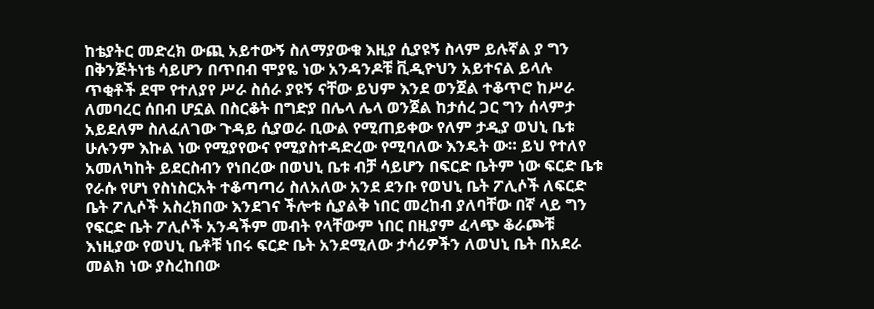ከቴያትር መድረክ ውጪ አይተውኝ ስለማያውቁ እዚያ ሲያዩኝ ስላም ይሉኛል ያ ግን በቅንጅትነቴ ሳይሆን በጥበብ ሞያዬ ነው አንዳንዶቹ ቪዲዮህን አይተናል ይላሉ ጥቂቶች ደሞ የተለያየ ሥራ ስሰራ ያዩኝ ናቸው ይህም እንደ ወንጀል ተቆጥሮ ከሥራ ለመባረር ሰበብ ሆኗል በስርቆት በግድያ በሌላ ሌላ ወንጀል ከታሰረ ጋር ግን ሰላምታ አይደለም ስለፈለገው ጉዳይ ሲያወራ ቢውል የሚጠይቀው የለም ታዲያ ወህኒ ቤቱ ሁሉንም እኩል ነው የሚያየውና የሚያስተዳድረው የሚባለው እንዴት ው። ይህ የተለየ አመለካከት ይደርስብን የነበረው በወህኒ ቤቱ ብቻ ሳይሆን በፍርድ ቤትም ነው ፍርድ ቤቱ የራሱ የሆነ የስነስርአት ተቆጣጣሪ ስለአለው አንደ ደንቡ የወህኒ ቤት ፖሊሶች ለፍርድ ቤት ፖሊሶች አስረክበው እንደገና ችሎቱ ሲያልቅ ነበር መረከብ ያለባቸው በኛ ላይ ግን የፍርድ ቤት ፖሊሶች አንዳችም መብት የላቸውም ነበር በዚያም ፈላጭ ቆራጮቹ እነዚያው የወህኒ ቤቶቹ ነበሩ ፍርድ ቤት አንደሚለው ታሳሪዎችን ለወህኒ ቤት በአደራ መልክ ነው ያስረከበው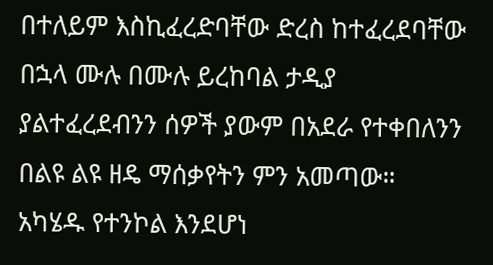በተለይም እስኪፈረድባቸው ድረስ ከተፈረደባቸው በኋላ ሙሉ በሙሉ ይረከባል ታዲያ ያልተፈረደብንን ሰዎች ያውም በአደራ የተቀበለንን በልዩ ልዩ ዘዴ ማሰቃየትን ምን አመጣው። አካሄዱ የተንኮል እንደሆነ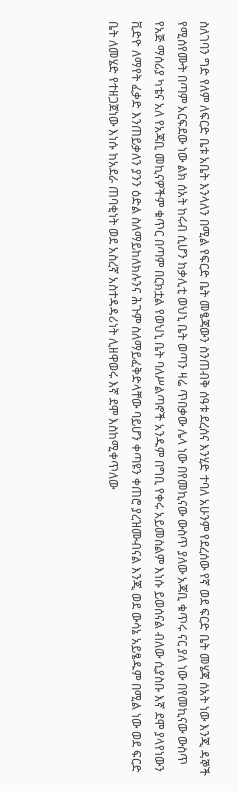ስለገባን ግድ የለም ለፍርድ ቤቱ አቤት እንላለን በሚል የፍርድ ቤት መፄጃውን ስንጠብቅ ሰዓቱ ደረሰና እንሂድ ተባለ አሁንም የደረሰው የኛ ወደ ፍርድ ቤት መሄጃ ሰአት ነው እንጂ ዳኞች የሚሰየሙት በጣም አርፍደው ነው ልክ ሰአት ከሩብ ሲሆን ከቃሊቲ ወህኒ ቤት ወጣን ዛሬ ጥበቃው ሌላ ነው በየመኪናው ውስጥ ያለው አጃቢ ቁጥሩ ናር ያለ ነው በየመኪናው ውስጥ የአጅ ማሰሪያ ካቴና አለ የአጃቢ መኪናዎችም ቁጥር በጣም በርክቷል የወህኒ ቤት ባለሥልጣኖች አንዱም በግቢ የቀሩ አይመስልም እነሱ ይወሰናል ብለው ሲያስቡ እኛ ደሞ ያላየነውን ቪድዮ ለማየት ፈቃድ እንጠይቃለን ያንን ዕድል ስለማይከለክሉንና ሕጉም ስለማይፈቅድላቸው ባይሆን ቀጣዩን ቀጠሮ ያረዝሙብናል እንጂ ወደ ውሳኔ አይፄዱም በሚል ነው ወደ ፍርድ ቤት ለመሄድ የተዘጋጀነው እነሱ ከአደራ ጠባቂነት ወደ አስረኛ አስተዳዳሪነት ሊዘዋወሩ እኛ ደሞ እስከሚቀጥለው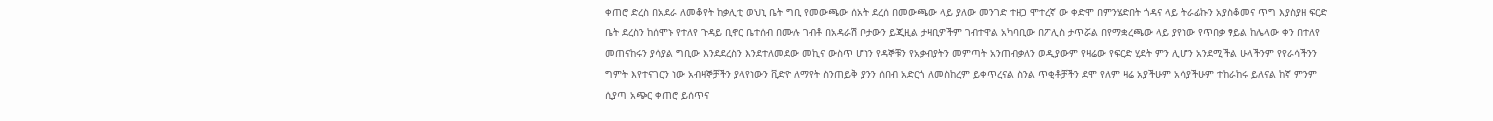ቀጠሮ ድረስ በአደራ ለመቆየት ከቃሊቲ ወህኒ ቤት ግቢ የመውጫው ሰአት ደረሰ በመውጫው ላይ ያለው መንገድ ተዘጋ ሞተረኛ ው ቀድሞ በምንሄድበት ጎዳና ላይ ትራፊኩን አያስቆመና ጥግ እያስያዘ ፍርድ ቤት ደረስን ከሰሞኑ የተለየ ጉዳይ ቢኖር ቤተሰብ በሙሉ ገብቶ በአዳራሽ ቦታውን ይጂዚል ታዛቢዎችም ገብተዋል አካባቢው በፖሊስ ታጥሯል በየማቋረጫው ላይ ያየነው የጥበቃ ፃይል ከሌላው ቀን በተለየ መጠናከሩን ያሳያል ግቢው እንደደረስን እንደተለመደው መኪና ውስጥ ሆነን የዳኞቹን የአቃብያትን መምጣት አንጠብቃለን ወዲያውም የዛሬው የፍርድ ሂደት ምን ሊሆን አንደሚችል ሁላችንም የየራሳችንን ግምት እየተናገርን ነው አብዛኞቻችን ያላየነውን ቪድዮ ለማየት ስንጠይቅ ያንን ሰበብ አድርጎ ለመስከረም ይቀጥረናል ስንል ጥቂቶቻችን ደሞ የለም ዛሬ አያችሁም አሳያችሁም ተከራከሩ ይለናል ከኛ ምንም ሲያጣ አጭር ቀጠሮ ይሰጥና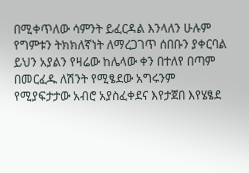በሚቀጥለው ሳምንት ይፈርዳል እንላለን ሁሉም የግምቱን ትክክለኛነት ለማረጋገጥ ሰበቡን ያቀርባል ይህን አያልን የዛሬው ከሌላው ቀን በተለየ በጣም በመርፈዱ ለሽንት የሚፄደው አግሩንም የሚያፍታታው አብሮ አያስፈቀደና እየታጀበ እየሄፄደ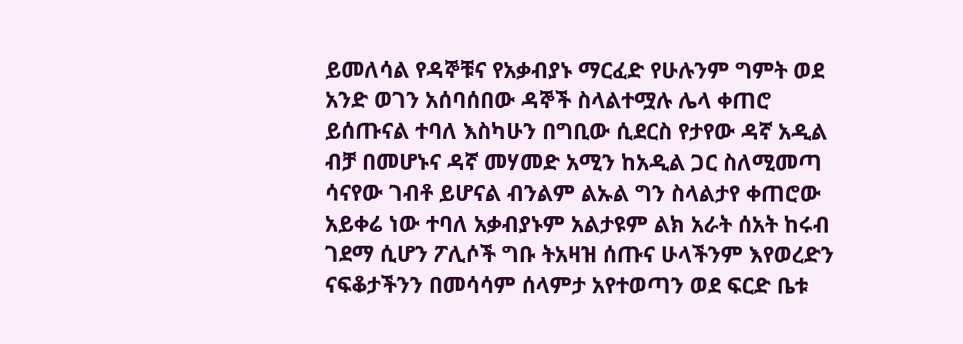ይመለሳል የዳኞቹና የአቃብያኑ ማርፈድ የሁሉንም ግምት ወደ አንድ ወገን አሰባሰበው ዳኞች ስላልተሟሉ ሌላ ቀጠሮ ይሰጡናል ተባለ እስካሁን በግቢው ሲደርስ የታየው ዳኛ አዲል ብቻ በመሆኑና ዳኛ መሃመድ አሚን ከአዲል ጋር ስለሚመጣ ሳናየው ገብቶ ይሆናል ብንልም ልኡል ግን ስላልታየ ቀጠሮው አይቀሬ ነው ተባለ አቃብያኑም አልታዩም ልክ አራት ሰአት ከሩብ ገደማ ሲሆን ፖሊሶች ግቡ ትአዛዝ ሰጡና ሁላችንም እየወረድን ናፍቆታችንን በመሳሳም ሰላምታ አየተወጣን ወደ ፍርድ ቤቱ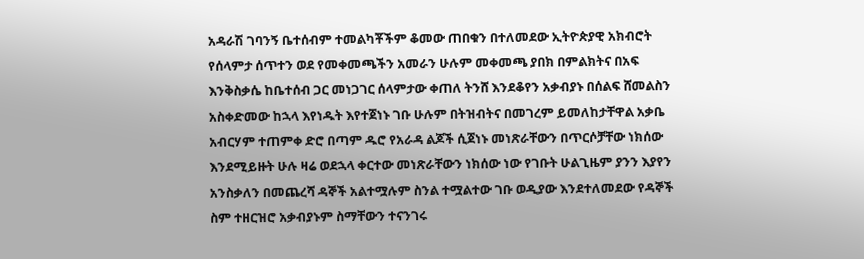አዳራሽ ገባንኝ ቤተሰብም ተመልካቾችም ቆመው ጠበቁን በተለመደው ኢትዮጵያዊ አክብሮት የሰላምታ ሰጥተን ወደ የመቀመጫችን አመራን ሁሉም መቀመጫ ያበክ በምልክትና በአፍ እንቅስቃሴ ከቤተሰብ ጋር መነጋገር ሰላምታው ቀጠለ ትንሸ እንደቆየን አቃብያኑ በሰልፍ ሸመልስን አስቀድመው ከኋላ እየነዱት እየተጀነኑ ገቡ ሁሉም በትዝብትና በመገረም ይመለከታቸዋል አቃቤ አብርሃም ተጠምቀ ድሮ በጣም ዱሮ የአራዳ ልጆች ሲጀነኑ መነጽራቸውን በጥርሶቻቸው ነክሰው እንደሚይዙት ሁሉ ዛሬ ወደኋላ ቀርተው መነጽራቸውን ነክሰው ነው የገቡት ሁልጊዜም ያንን እያየን አንስቃለን በመጨረሻ ዳኞች አልተሟሉም ስንል ተሟልተው ገቡ ወዲያው እንደተለመደው የዳኞች ስም ተዘርዝሮ አቃብያኑም ስማቸውን ተናንገሩ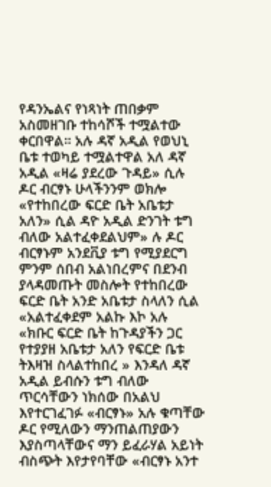የዳንኤልና የነጻነት ጠበቃም አስመዘገቡ ተከሳሾች ተሟልተው ቀርበዋል። አሉ ዳኛ አዲል የወህኒ ቤቱ ተወካይ ተሟልተዋል አለ ዳኛ አዲል «ዛሬ ያደረው ጉዳይ» ሲሉ ዶር ብርፃኑ ሁላችንንም ወክሎ «የተከበረው ፍርድ ቤት አቤቱታ አለን» ሲል ዳዮ አዲል ድንገት ቱግ ብለው አልተፈቀደልህም» ሉ ዶር ብርፃኑም አንደቪያ ቱግ የሚያደርግ ምንም ሰበብ አልነበረምና በደንብ ያላዳመጡት መስሎት የተከበረው ፍርድ ቤት አንድ አቤቱታ ስላለን ሲል «አልተፈቀደም አልኩ እኮ አሉ «ክቡር ፍርድ ቤት ከጉዳያችን ጋር የተያያዘ አቤቱታ አለን የፍርድ ቤቱ ትእዛዝ ስላልተከበረ » እንዳለ ዳኛ አዲል ይብሱን ቱግ ብለው ጥርሳቸውን ነክሰው በአልህ እየተርገፈገፉ «ብርፃኑ» አሉ ቁጣቸው ዶር የሚለውን ማንጠልጠያውን እያስጣላቸውና ማን ይፈራሃል አይነት ብስጭት እየታየባቸው «ብርፃኑ አንተ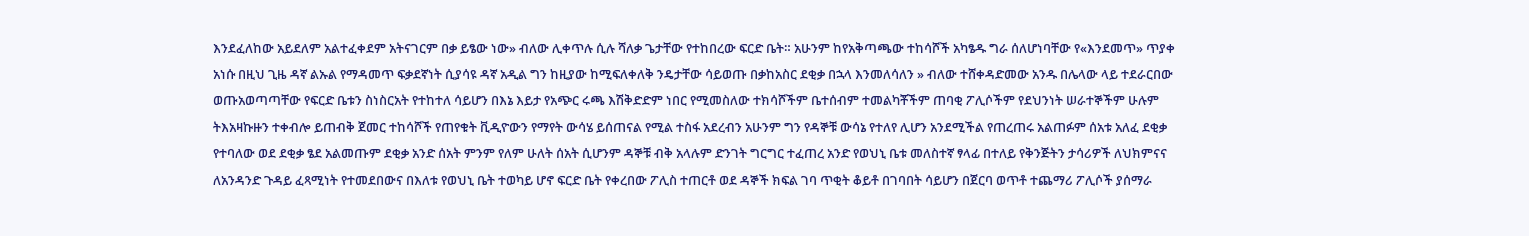እንደፈለከው አይደለም አልተፈቀደም አትናገርም በቃ ይፄው ነው» ብለው ሊቀጥሉ ሲሉ ሻለቃ ጌታቸው የተከበረው ፍርድ ቤት። አሁንም ከየአቅጣጫው ተከሳሾች አካፄዱ ግራ ሰለሆነባቸው የ«እንደመጥ» ጥያቀ አነሱ በዚህ ጊዜ ዳኛ ልኡል የማዳመጥ ፍቃደኛነት ሲያሳዩ ዳኛ አዲል ግን ከዚያው ከሚፍለቀለቅ ንዴታቸው ሳይወጡ በቃከአስር ደቂቃ በኋላ እንመለሳለን » ብለው ተሸቀዳድመው አንዱ በሌላው ላይ ተደራርበው ወጡአወጣጣቸው የፍርድ ቤቱን ስነስርአት የተከተለ ሳይሆን በእኔ እይታ የአጭር ሩጫ እሽቅድድም ነበር የሚመስለው ተክሳሾችም ቤተሰብም ተመልካቾችም ጠባቂ ፖሊሶችም የደህንነት ሠራተኞችም ሁሉም ትእአዛኩዙን ተቀብሎ ይጠብቅ ጀመር ተከሳሾች የጠየቁት ቪዲዮውን የማየት ውሳሄ ይሰጠናል የሚል ተስፋ አደረብን አሁንም ግን የዳኞቹ ውሳኔ የተለየ ሊሆን አንደሚችል የጠረጠሩ አልጠፉም ሰአቱ አለፈ ደቂቃ የተባለው ወደ ደቂቃ ፄደ አልመጡም ደቂቃ አንድ ሰአት ምንም የለም ሁለት ሰአት ሲሆንም ዳኞቹ ብቅ አላሉም ድንገት ግርግር ተፈጠረ አንድ የወህኒ ቤቱ መለስተኛ ፃላፊ በተለይ የቅንጅትን ታሳሪዎች ለህክምናና ለአንዳንድ ጉዳይ ፈጻሚነት የተመደበውና በእለቱ የወህኒ ቤት ተወካይ ሆኖ ፍርድ ቤት የቀረበው ፖሊስ ተጠርቶ ወደ ዳኞች ክፍል ገባ ጥቂት ቆይቶ በገባበት ሳይሆን በጀርባ ወጥቶ ተጨማሪ ፖሊሶች ያሰማራ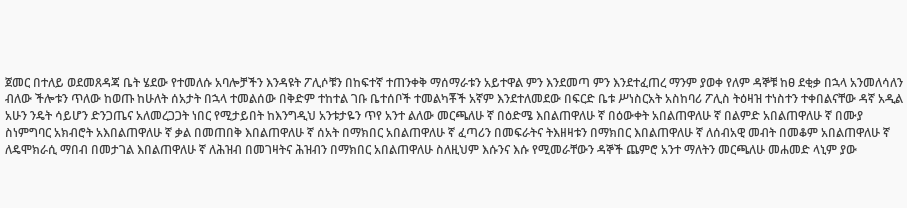ጀመር በተለይ ወደመጸዳጃ ቤት ሄደው የተመለሱ አባሎቻችን እንዳዩት ፖሊሶቹን በከፍተኛ ተጠንቀቅ ማሰማራቱን አይተዋል ምን እንደመጣ ምን እንደተፈጠረ ማንም ያወቀ የለም ዳኞቹ ከፀ ደቂቃ በኋላ አንመለሳለን ብለው ችሎቱን ጥለው ከወጡ ከሁለት ሰአታት በኋላ ተመልሰው በቅድም ተከተል ገቡ ቤተሰቦች ተመልካቾች አኛም እንደተለመደው በፍርድ ቤቱ ሥነስርአት አስከባሪ ፖሊስ ትዕዛዝ ተነስተን ተቀበልናቸው ዳኛ አዲል አሁን ንዴት ሳይሆን ድንጋጤና አለመረጋጋት ነበር የሚታይበት ከእንግዲህ አንቱታዬን ጥየ አንተ ልለው መርጫለሁ ኛ በዕድሜ እበልጠዋለሁ ኛ በዕውቀት አበልጠዋለሁ ኛ በልምድ አበልጠዋለሁ ኛ በሙያ ስነምግባር አክብሮት አእበልጠዋለሁ ኛ ቃል በመጠበቅ እበልጠዋለሁ ኛ ሰአት በማክበር አበልጠዋለሁ ኛ ፈጣሪን በመፍራትና ትእዘዛቱን በማክበር እበልጠዋለሁ ኛ ለሰብአዊ መብት በመቆም አበልጠዋለሁ ኛ ለዴሞክራሲ ማበብ በመታገል እበልጠዋለሁ ኛ ለሕዝብ በመገዛትና ሕዝብን በማክበር አበልጠዋለሁ ስለዚህም እሱንና እሱ የሚመራቸውን ዳኞች ጨምሮ አንተ ማለትን መርጫለሁ መሐመድ ላኒም ያው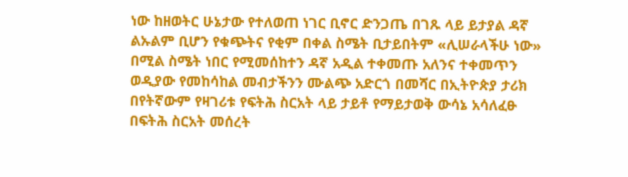ነው ከዘወትር ሁኔታው የተለወጠ ነገር ቢኖር ድንጋጤ በገጹ ላይ ይታያል ዳኛ ልኡልም ቢሆን የቁጭትና የቂም በቀል ስሜት ቢታይበትም «ሊሠራላችሁ ነው» በሚል ስሜት ነበር የሚመሰከተን ዳኛ አዲል ተቀመጡ አለንና ተቀመጥን ወዲያው የመከሳከል መብታችንን ሙልጭ አድርጎ በመሻር በኢትዮጵያ ታሪክ በየትኛውም የዛገሪቱ የፍትሕ ስርአት ላይ ታይቶ የማይታወቅ ውሳኔ አሳለፈፁ በፍትሕ ስርአት መሰረት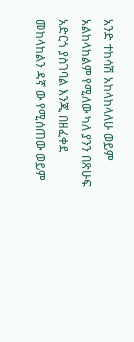አንድ ተከሳሽ አከላከላለሁ ወይም አልከላከልም የሚለው ካለ ያንን በጽሁፍ አድርጎ ያስገባል እንጂ በዘፈቀደ መከላከልን ዳኛ ው የሚሰጠው ወይም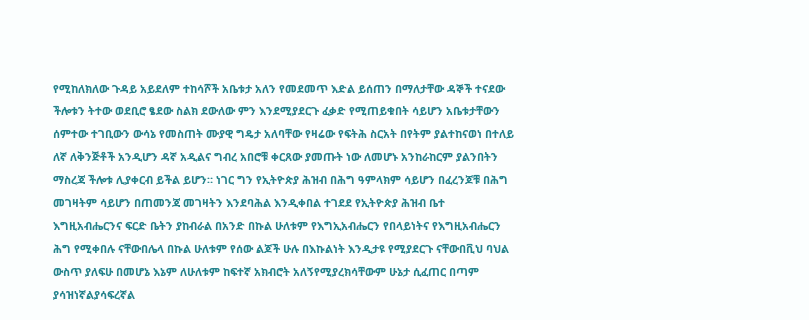የሚከለክለው ጉዳይ አይደለም ተከሳሾች አቤቱታ አለን የመደመጥ እድል ይሰጠን በማለታቸው ዳኞች ተናደው ችሎቱን ትተው ወደቢሮ ፄደው ስልክ ደውለው ምን እንደሚያደርጉ ፈቃድ የሚጠይቁበት ሳይሆን አቤቱታቸውን ሰምተው ተገቢውን ውሳኔ የመስጠት ሙያዊ ግዴታ አለባቸው የዛሬው የፍትሕ ስርአት በየትም ያልተከናወነ በተለይ ለኛ ለቅንጅቶች አንዲሆን ዳኛ አዲልና ግብረ አበሮቹ ቀርጸው ያመጡት ነው ለመሆኑ አንከራከርም ያልንበትን ማስረጃ ችሎቱ ሊያቀርብ ይችል ይሆን። ነገር ግን የኢትዮጵያ ሕዝብ በሕግ ዓምላክም ሳይሆን በፈረንጆቹ በሕግ መገዛትም ሳይሆን በጠመንጃ መገዛትን እንደባሕል እንዲቀበል ተገደደ የኢትዮጵያ ሕዝብ ቤተ እግዚአብሔርንና ፍርድ ቤትን ያከብራል በአንድ በኩል ሁለቱም የእግኢአብሔርን የበላይነትና የእግዚአብሔርን ሕግ የሚቀበሉ ናቸውበሌላ በኩል ሁለቱም የሰው ልጆች ሁሉ በእኩልነት እንዲታዩ የሚያደርጉ ናቸውበቪህ ባህል ውስጥ ያለፍሁ በመሆኔ እኔም ለሁለቱም ከፍተኛ አክብሮት አለኝየሚያረክሳቸውም ሁኔታ ሲፈጠር በጣም ያሳዝነኛልያሳፍረኛል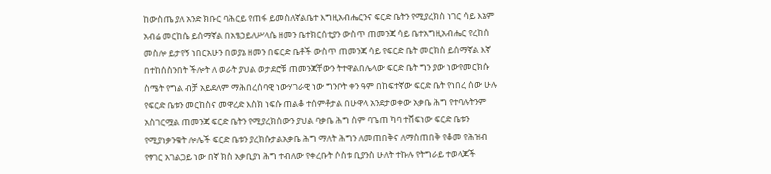ከውስጤ ያለ አንድ ክቡር ባሕርይ የጠፋ ይመስለኛልቤተ እግዚአብሔርንና ፍርድ ቤትን የሚያረክስ ነገር ሳይ እኔም አብሬ መርከሴ ይሰማኛል በአፄኃይለሥላሴ ዘመን ቤተክርሰቲያን ውስጥ ጠመንጃ ሳይ ቤተአግዚአብሔር የረከሰ መስሎ ይታየኝ ነበርአሁን በወያኔ ዘመን በፍርድ ቤቶች ውስጥ ጠመንጃ ሳይ የፍርድ ቤት መርክስ ይሰማኛል እኛ በተከሰስንበት ችሎት ለ ወራት ያህል ወታደሮቹ ጠመንጃቸውን ትተዋልበሌላው ፍርድ ቤት ግን ያው ነውየመርክሱ ስሜት የግል ብቻ አይደለም ማሕበረሰባዊ ነውሃገራዊ ነው ግንቦት ቀን ዓም በከፍተኛው ፍርድ ቤት የነበረ ሰው ሁሉ የፍርድ ቤቱን መርከስና መዋረድ እስክ ነፍሱ ጠልቆ ተሰምቶታል በሁዋላ አንደታወቀው አቃቤ ሕግ የተባሉትንም አስገርሟል ጠመንጃ ፍርድ ቤትን የሚያረክሰውን ያህል ባቃቤ ሕግ ስም ባጌጠ ካባ ተሸፍነው ፍርድ ቤቱን የሚያነቃንቁት ሎሌች ፍርድ ቤቱን ያረክሱታልአቃቤ ሕግ ማለት ሕግን ለመጠበቅና ለማስጠበቅ የቆመ የሕዝብ የፃገር አገልጋይ ነው በኛ ክስ አቃቢያነ ሕግ ተብለው የቀረቡት ሶስቱ ቢያንስ ሁለት ተኩሉ የትግራይ ተወላጆች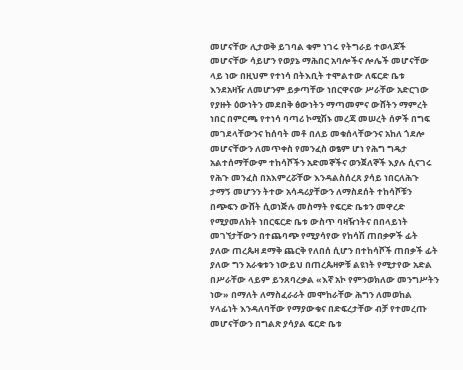መሆናቸው ሊታወቅ ይገባል ቁም ነገሩ የትግራይ ተወላጆች መሆናቸው ሳይሆን የወያኔ ማሕበር አባሎችና ሎሌች መሆናቸው ላይ ነው በዚህም የተነሳ በትእቢት ተሞልተው ለፍርድ ቤቱ እንደአዛዥ ለመሆንም ይቃጣቸው ነበርዋናው ሥራቸው አድርገው የያዙት ዕውነትን መደበቅ ፅውነትን ማጣመምና ውሸትን ማምረት ነበር በምርጫ የተነሳ ባጣሪ ኮሚሽኑ መረጃ መሠረት ሰዎች በግፍ መገደላቸውንና ከሰባት መቶ በለይ መቁሰላቸውንና አከለ ጎደሎ መሆናቸውን ለመጥቀስ የመንፈስ ወፄም ሆነ የሕግ ግዴታ አልተሰማቸውም ተከሳሾችን አድመኞችና ወንጀለኞች እያሉ ሲናገሩ የሕጉ መንፈስ በአእምረሯቸው እንዳልስሰረጸ ያሳይ ነበርለሕጉ ታማኝ መሆንን ትተው አሳዳሪያቸውን ለማስደሰት ተከሳሾቹን በጭፍን ውሸት ሲወነጅሉ መስማት የፍርድ ቤቱን መዋረድ የሚያመለክት ነበርፍርድ ቤቱ ውስጥ ባዛዥነትና በበላይነት መገኘታቸውን በተጨባጭ የሚያሳየው የከሳሽ ጠበቃዎች ፊት ያለው ጠረጴዛ ደማቅ ጨርቅ የለበሰ ሲሆን በተከሳሾች ጠበቃች ፊት ያለው ግን አራቁቱን ነውይህ በጠረጴዛዎቹ ልዩነት የሚታየው አድል በሥራቸው ላይም ይንጸባረቃል «እኛ አኮ የምንወክለው መንግሥትን ነው» በማለት ለማስፈራራት መሞከራቸው ሕግን ለመወከል ሃላፊነት እንዳለባቸው የማያውቁና በድፍረታቸው ብቻ የተመረጡ መሆናቸውን በግልጽ ያሳያል ፍርድ ቤቱ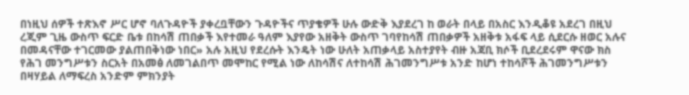በነዚህ ሰዎች ተጽእኖ ሥር ሆኖ ባለጉዳዮች ያቀረቧቸውን ጉዳዮችና ጥያቄዎች ሁሉ ውድቅ እያደረገ ከ ወራት በላይ በአስር እንዲቆዩ አደረገ በዚህ ረጂም ጊዜ ውስጥ ፍርድ ቤቱ በከሳሽ ጠበቃች እየተመራ ዓለም እያየው አዘቅት ውስጥ ገባየከሳሽ ጠበቃዎች አዘቅቱ አፋፍ ላይ ሲደርሱ ዘወር አሉና በመዳናቸው ተገርመው ያልጠበቅነው ነበር» አሉ አዚህ የደረሱት እንዴት ነው ሁለት አጠቃላይ አስተያየት ብዙ አጃቢ ክሶች ቢደረደሩም ዋናው ክስ የሕገ መንግሥቱን ስርአት በአመፅ ለመገልበጥ መሞከር የሚል ነው ለከሳሽና ለተከሳሽ ሕገመንግሥቱ አንድ ከሆነ ተከሳሾች ሕገመንግሥቱን በዛሃይል ለማፍረስ አንድም ምክንያት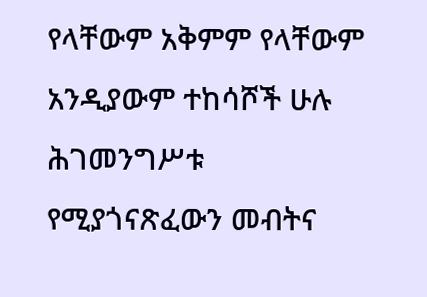የላቸውም አቅምም የላቸውም አንዲያውም ተከሳሾች ሁሉ ሕገመንግሥቱ የሚያጎናጽፈውን መብትና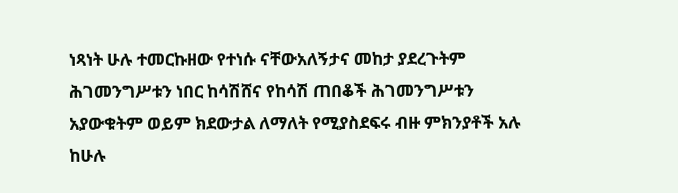ነጻነት ሁሉ ተመርኩዘው የተነሱ ናቸውአለኝታና መከታ ያደረጉትም ሕገመንግሥቱን ነበር ከሳሽሸና የከሳሽ ጠበቆች ሕገመንግሥቱን አያውቁትም ወይም ክደውታል ለማለት የሚያስደፍሩ ብዙ ምክንያቶች አሉ ከሁሉ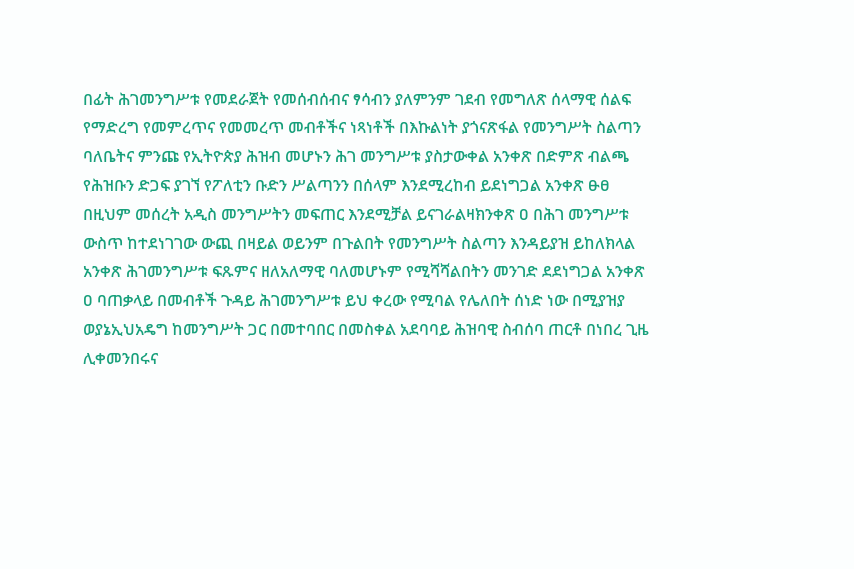በፊት ሕገመንግሥቱ የመደራጀት የመሰብሰብና ፃሳብን ያለምንም ገደብ የመግለጽ ሰላማዊ ሰልፍ የማድረግ የመምረጥና የመመረጥ መብቶችና ነጻነቶች በእኩልነት ያጎናጽፋል የመንግሥት ስልጣን ባለቤትና ምንጩ የኢትዮጵያ ሕዝብ መሆኑን ሕገ መንግሥቱ ያስታውቀል አንቀጽ በድምጽ ብልጫ የሕዝቡን ድጋፍ ያገኘ የፖለቲን ቡድን ሥልጣንን በሰላም እንደሚረከብ ይደነግጋል አንቀጽ ፁፀ በዚህም መሰረት አዲስ መንግሥትን መፍጠር እንደሚቻል ይናገራልዛክንቀጽ ዐ በሕገ መንግሥቱ ውስጥ ከተደነገገው ውጪ በዛይል ወይንም በጉልበት የመንግሥት ስልጣን እንዳይያዝ ይከለክላል አንቀጽ ሕገመንግሥቱ ፍጹምና ዘለአለማዊ ባለመሆኑም የሚሻሻልበትን መንገድ ደደነግጋል አንቀጽ ዐ ባጠቃላይ በመብቶች ጉዳይ ሕገመንግሥቱ ይህ ቀረው የሚባል የሌለበት ሰነድ ነው በሚያዝያ ወያኔኢህአዴግ ከመንግሥት ጋር በመተባበር በመስቀል አደባባይ ሕዝባዊ ስብሰባ ጠርቶ በነበረ ጊዜ ሊቀመንበሩና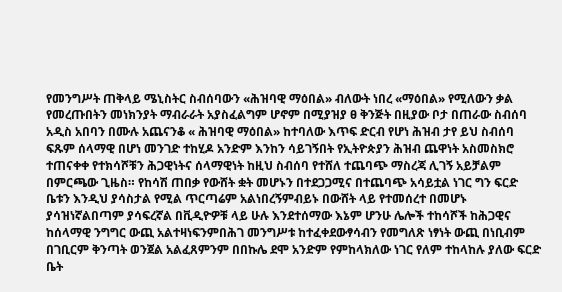የመንግሥት ጠቅላይ ሜኒስትር ስብሰባውን «ሕዝባዊ ማዕበል» ብለውት ነበረ «ማዕበል» የሚለውን ቃል የመረጡበትን መነክንያት ማብራራት አያስፈልግም ሆኖም በሚያዝያ ፀ ቅንጅት በዚያው ቦታ በጠራው ስብሰባ አዲስ አበባን በሙሉ አጨናንቆ « ሕዝባዊ ማዕበል» ከተባለው እጥፍ ድርብ የሆነ ሕዝብ ታየ ይህ ስብሰባ ፍጹም ሰላማዊ በሆነ መንገድ ተከሂዶ አንድም እንከን ሳይገኝበት የኢትዮጵያን ሕዝብ ጨዋነት አስመስክሮ ተጠናቀቀ የተክሳሾቹን ሕጋዊነትና ሰላማዊነት ከዚህ ስብሰባ የተሸለ ተጨባጭ ማስረጃ ሊገኝ አይቻልም በምርጫው ጊዜስ። የከሳሽ ጠበቃ የውሸት ቋት መሆኑን በተደጋጋሚና በተጨባጭ አሳይቷል ነገር ግን ፍርድ ቤቱን እንዲህ ያሳስታል የሚል ጥርጣሬም አልነበረኝምብይኑ በውሸት ላይ የተመሰረተ በመሆኑ ያሳዝነኛልበጣም ያሳፍረኛል በቪዲዮዎቹ ላይ ሁሉ እንደተሰማው እኔም ሆንሁ ሌሎች ተከሳሾች ከሕጋዊና ከሰላማዊ ንግግር ውጪ አልተዛነፍንምበሕገ መንግሥቱ ከተፈቀደውፃሳብን የመግለጽ ነፃነት ውጪ በነቢብም በገቢርም ቅንጣት ወንጀል አልፈጸምንም በበኩሌ ደሞ አንድም የምከላክለው ነገር የለም ተከላከሉ ያለው ፍርድ ቤት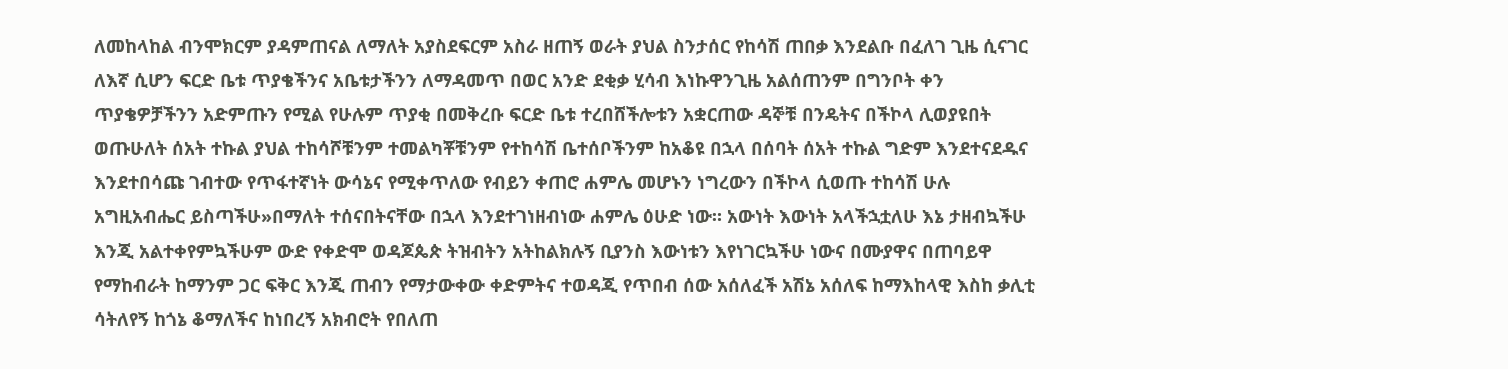ለመከላከል ብንሞክርም ያዳምጠናል ለማለት አያስደፍርም አስራ ዘጠኝ ወራት ያህል ስንታሰር የከሳሽ ጠበቃ እንደልቡ በፈለገ ጊዜ ሲናገር ለእኛ ሲሆን ፍርድ ቤቱ ጥያቄችንና አቤቱታችንን ለማዳመጥ በወር አንድ ደቂቃ ሂሳብ እነኩዋንጊዜ አልሰጠንም በግንቦት ቀን ጥያቄዎቻችንን አድምጡን የሚል የሁሉም ጥያቂ በመቅረቡ ፍርድ ቤቱ ተረበሸችሎቱን አቋርጠው ዳኞቹ በንዴትና በችኮላ ሊወያዩበት ወጡሁለት ሰአት ተኩል ያህል ተከሳሾቹንም ተመልካቾቹንም የተከሳሽ ቤተሰቦችንም ከአቆዩ በኋላ በሰባት ሰአት ተኩል ግድም እንደተናደዱና እንደተበሳጩ ገብተው የጥፋተኛነት ውሳኔና የሚቀጥለው የብይን ቀጠሮ ሐምሌ መሆኑን ነግረውን በችኮላ ሲወጡ ተከሳሽ ሁሉ አግዚአብሔር ይስጣችሁ»በማለት ተሰናበትናቸው በኋላ እንደተገነዘብነው ሐምሌ ዕሁድ ነው። አውነት እውነት አላችኋቷለሁ እኔ ታዘብኳችሁ እንጂ አልተቀየምኳችሁም ውድ የቀድሞ ወዳጆጴጵ ትዝብትን አትከልክሉኝ ቢያንስ እውነቱን እየነገርኳችሁ ነውና በሙያዋና በጠባይዋ የማከብራት ከማንም ጋር ፍቅር እንጂ ጠብን የማታውቀው ቀድምትና ተወዳጂ የጥበብ ሰው አሰለፈች አሽኔ አሰለፍ ከማእከላዊ እስከ ቃሊቲ ሳትለየኝ ከጎኔ ቆማለችና ከነበረኝ አክብሮት የበለጠ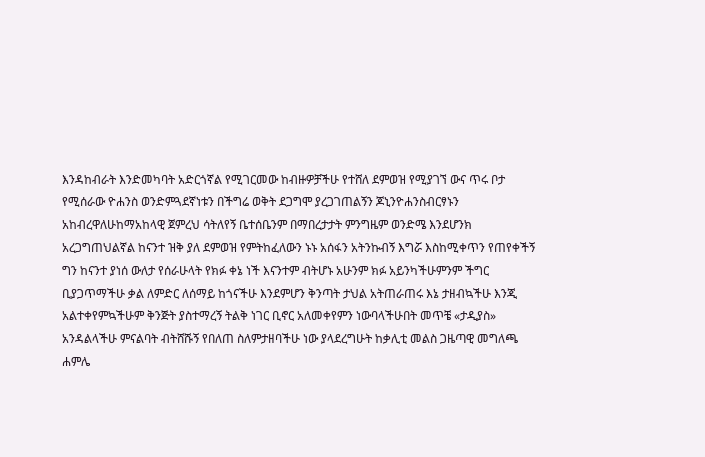እንዳከብራት እንድመካባት አድርጎኛል የሚገርመው ከብዙዎቻችሁ የተሸለ ደምወዝ የሚያገኘ ውና ጥሩ ቦታ የሚሰራው ዮሐንስ ወንድምጓደኛነቱን በችግሬ ወቅት ደጋግሞ ያረጋገጠልኝን ጆኒንዮሐንስብርፃኑን አከብረዋለሁከማአከላዊ ጀምረህ ሳትለየኝ ቤተሰቤንም በማበረታታት ምንግዜም ወንድሜ እንደሆንክ አረጋግጠህልኛል ከናንተ ዝቅ ያለ ደምወዝ የምትከፈለውን ኑኑ አሰፋን አትንኩብኝ እግሯ እስከሚቀጥን የጠየቀችኝ ግን ከናንተ ያነሰ ውለታ የሰራሁላት የክፉ ቀኔ ነች እናንተም ብትሆኑ አሁንም ክፉ አይንካችሁምንም ችግር ቢያጋጥማችሁ ቃል ለምድር ለሰማይ ከጎናችሁ እንደምሆን ቅንጣት ታህል አትጠራጠሩ እኔ ታዘብኳችሁ እንጂ አልተቀየምኳችሁም ቅንጅት ያስተማረኝ ትልቅ ነገር ቢኖር አለመቀየምን ነውባላችሁበት መጥቼ «ታዲያስ» አንዳልላችሁ ምናልባት ብትሸሹኝ የበለጠ ስለምታዘባችሁ ነው ያላደረግሁት ከቃሊቲ መልስ ጋዜጣዊ መግለጫ ሐምሌ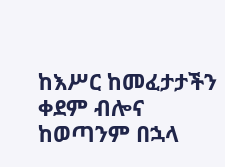ከእሥር ከመፈታታችን ቀደም ብሎና ከወጣንም በኋላ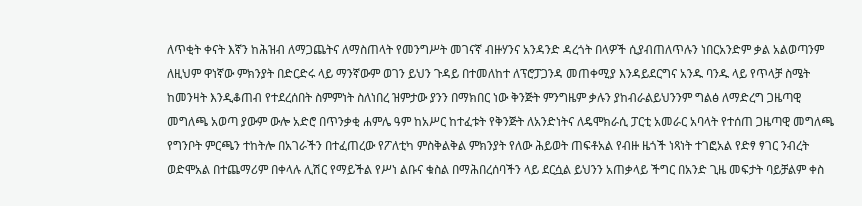ለጥቂት ቀናት እኛን ከሕዝብ ለማጋጨትና ለማስጠላት የመንግሥት መገናኛ ብዙሃንና አንዳንድ ዳረጎት በላዎች ሲያብጠለጥሉን ነበርአንድም ቃል አልወጣንም ለዚህም ዋነኛው ምክንያት በድርድሩ ላይ ማንኛውም ወገን ይህን ጉዳይ በተመለከተ ለፕሮፓጋንዳ መጠቀሚያ እንዳይደርግና አንዱ ባንዱ ላይ የጥላቻ ስሜት ከመንዛት እንዲቆጠብ የተደረሰበት ስምምነት ስለነበረ ዝምታው ያንን በማክበር ነው ቅንጅት ምንግዜም ቃሉን ያከብራልይህንንም ግልፅ ለማድረግ ጋዜጣዊ መግለጫ አወጣ ያውም ውሎ አድሮ በጥንቃቂ ሐምሌ ዓም ከአሥር ከተፈቱት የቅንጅት ለአንድነትና ለዴሞክራሲ ፓርቲ አመራር አባላት የተሰጠ ጋዜጣዊ መግለጫ የግንቦት ምርጫን ተከትሎ በአገራችን በተፈጠረው የፖለቲካ ምስቅልቅል ምክንያት የለው ሕይወት ጠፍቶአል የብዙ ዜጎች ነጻነት ተገፎአል የድፃ ፃገር ንብረት ወድሞአል በተጨማሪም በቀላሉ ሊሽር የማይችል የሥነ ልቡና ቁስል በማሕበረሰባችን ላይ ደርሷል ይህንን አጠቃላይ ችግር በአንድ ጊዜ መፍታት ባይቻልም ቀስ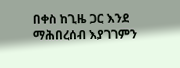በቀስ ከጊዜ ጋር እንደ ማሕበረሰብ እያገገምን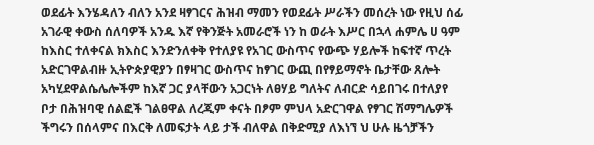ወደፊት እንሄዳለን ብለን አንደ ዛፃገርና ሕዝብ ማመን የወደፊት ሥራችን መሰረት ነው የዚህ ሰፊ አገራዊ ቀውስ ሰለባዎች አንዱ እኛ የቅንጅት አመራሮች ነን ከ ወራት እሥር በኋላ ሐምሌ ሀ ዓም ከእስር ተለቀናል ክእስር እንድንለቀቅ የተለያዩ የአገር ውስጥና የውጭ ሃይሎች ከፍተኛ ጥረት አድርገዋልብዙ ኢትዮጵያዊያን በፃዛገር ውስጥና ከፃገር ውጪ በየፃይማኖት ቤታቸው ጸሎት አካሂደዋልሴሌሎችም ከእኛ ጋር ያላቸውን አጋርነት ለፀሃይ ግለትና ለብርድ ሳይበገሩ በተለያየ ቦታ በሕዝባዊ ሰልፎች ገልፀዋል ለረጂም ቀናት በፆም ምህላ አድርገዋል የፃገር ሽማግሌዎች ችግሩን በሰላምና በእርቅ ለመፍታት ላይ ታች ብለዋል በቅድሚያ ለእነኘ ህ ሁሉ ዜጎቻችን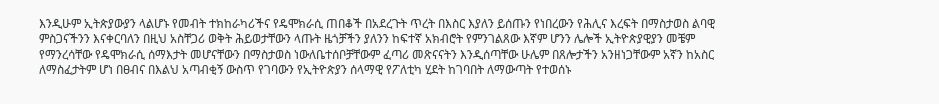እንዲሁም ኢትጵያውያን ላልሆኑ የመብት ተክከራካሪችና የዴሞክራሲ ጠበቆች በአደረጉት ጥረት በእስር እያለን ይሰጡን የነበረውን የሕሊና እረፍት በማስታወስ ልባዊ ምስጋናችንን እናቀርባለን በዚህ አስቸጋሪ ወቅት ሕይወታቸውን ላጡት ዜጎቻችን ያለንን ከፍተኛ አክብሮት የምንገልጸው እኛም ሆንን ሌሎች ኢትዮጵያዊያን መቼም የማንረሳቸው የዴሞክራሲ ሰማእታት መሆናቸውን በማስታወስ ነውለቤተሰቦቻቸውም ፈጣሪ መጽናናትን እንዲሰጣቸው ሁሌም በጸሎታችን አንዘነጋቸውም አኛን ከአስር ለማስፈታትም ሆነ በፀብና በእልህ አጣብቂኝ ውስጥ የገባውን የኢትዮጵያን ሰላማዊ የፖለቲካ ሂደት ከገባበት ለማውጣት የተወሰኑ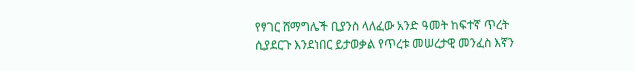የፃገር ሸማግሌች ቢያንስ ላለፈው አንድ ዓመት ከፍተኛ ጥረት ሲያደርጉ እንደነበር ይታወቃል የጥረቱ መሠረታዊ መንፈስ እኛን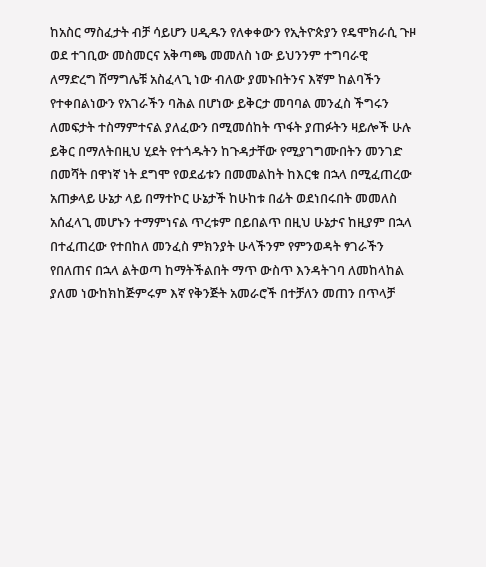ከአስር ማስፈታት ብቻ ሳይሆን ሀዲዱን የለቀቀውን የኢትዮጵያን የዴሞክራሲ ጉዞ ወደ ተገቢው መስመርና አቅጣጫ መመለስ ነው ይህንንም ተግባራዊ ለማድረግ ሽማግሌቹ አስፈላጊ ነው ብለው ያመኑበትንና እኛም ከልባችን የተቀበልነውን የአገራችን ባሕል በሆነው ይቅርታ መባባል መንፈስ ችግሩን ለመፍታት ተስማምተናል ያለፈውን በሚመሰከት ጥፋት ያጠፉትን ዛይሎች ሁሉ ይቅር በማለትበዚህ ሂደት የተጎዱትን ከጉዳታቸው የሚያገግሙበትን መንገድ በመሻት በዋነኛ ነት ደግሞ የወደፊቱን በመመልከት ከእርቁ በኋላ በሚፈጠረው አጠቃላይ ሁኔታ ላይ በማተኮር ሁኔታች ከሁከቱ በፊት ወደነበሩበት መመለስ አሰፈላጊ መሆኑን ተማምነናል ጥረቱም በይበልጥ በዚህ ሁኔታና ከዚያም በኋላ በተፈጠረው የተበከለ መንፈስ ምክንያት ሁላችንም የምንወዳት ፃገራችን የበለጠና በኋላ ልትወጣ ከማትችልበት ማጥ ውስጥ እንዳትገባ ለመከላከል ያለመ ነውከክከጅምሩም እኛ የቅንጅት አመራሮች በተቻለን መጠን በጥላቻ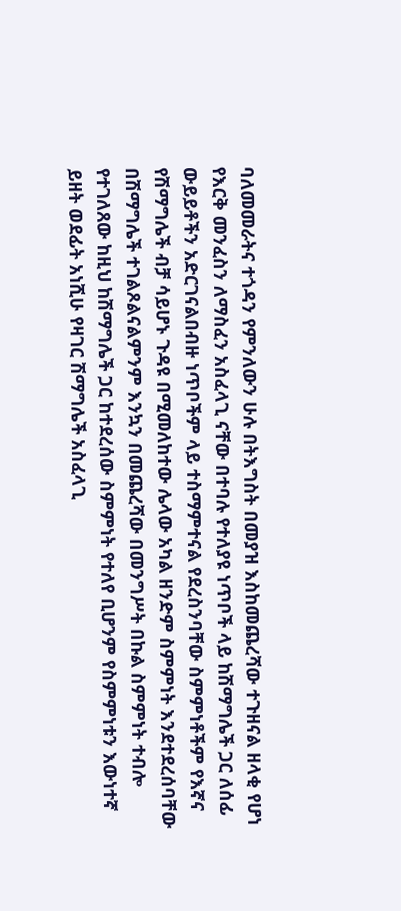ባለመመራትና ተጎዳን የምንለውን ሁሉ በትእግስት በመያዝ እስከመጨረሻው ተጉዘናል ዘላቂ የሆነ የእርቅ መንፈስን ለማስፈን አስፈላጊ ናቸው በተባሉ የተለያዩ ነጥቦች ላይ ከሽማግሌች ጋር ለሰፊ ውይይቶችን አድርገናልበብዙ ነጥቦችም ላይ ተስማምተናል የደረስንባቸው ስምምነቶችም የእኛና የሽማግሌች ብቻ ሳይሆኑ ጉዳዩ በሚመለከተው ሌላው አካል ዘንድም ስምምነት እንደተደረሰባቸው በሽማግሌች ተገልጾልናልምንም እንኳን በመጨረሻው በመንግሥት በኩል ስምምነት ተብሎ የተገለጸው ከዚህ ከሽማግሌች ጋር ከተደረሰው ስምምነት የተለየ ቢሆንም የስምምነቱን እውነተኛ ይዘት ወደፊት አነሺሁ የዛገር ሽማግሌች አስፈላጊ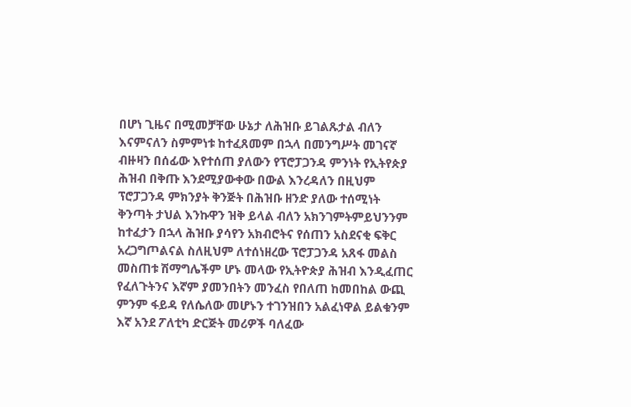በሆነ ጊዜና በሚመቻቸው ሁኔታ ለሕዝቡ ይገልጹታል ብለን እናምናለን ስምምነቱ ከተፈጸመም በኋላ በመንግሥት መገናኛ ብዙዛን በሰፊው እየተሰጠ ያለውን የፕሮፓጋንዳ ምንነት የኢትየጵያ ሕዝብ በቅጡ እንደሚያውቀው በውል እንረዳለን በዚህም ፕሮፓጋንዳ ምክንያት ቅንጅት በሕዝቡ ዘንድ ያለው ተሰሚነት ቅንጣት ታህል እንኩዋን ዝቅ ይላል ብለን አክንገምትምይህንንም ከተፈታን በኋላ ሕዝቡ ያሳየን አክብሮትና የሰጠን አስደናቂ ፍቅር አረጋግጦልናል ስለዚህም ለተሰነዘረው ፕሮፓጋንዳ አጸፋ መልስ መስጠቱ ሽማግሌችም ሆኑ መላው የኢትዮጵያ ሕዝብ እንዲፈጠር የፈለጉትንና እኛም ያመንበትን መንፈስ የበለጠ ከመበከል ውጪ ምንም ፋይዳ የለሴለው መሆኑን ተገንዝበን አልፈነዋል ይልቁንም እኛ አንደ ፖለቲካ ድርጅት መሪዎች ባለፈው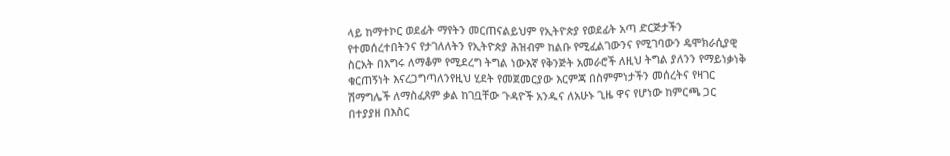ላይ ከማተኮር ወደፊት ማየትን መርጠናልይህም የኢትዮጵያ የወደፊት አጣ ድርጅታችን የተመሰረተበትንና የታገለለትን የኢትዮጵያ ሕዝብም ከልቡ የሚፈልገውንና የሚገባውን ዴሞክራሲያዊ ስርአት በእግሩ ለማቆም የሚደረግ ትግል ነውእኛ የቅንጅት አመራሮች ለዚህ ትግል ያለንን የማይነቃነቅ ቁርጠኝነት እናረጋግጣለንየዚህ ሂደት የመጀመርያው እርምጃ በስምምነታችን መሰረትና የዛገር ሽማግሌች ለማስፈጸም ቃል ከገቧቸው ጉዳዮች አንዱና ለአሁኑ ጊዜ ዋና የሆነው ከምርጫ ጋር በተያያዘ በእስር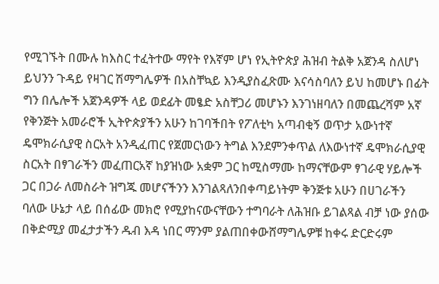የሚገኙት በሙሉ ከእስር ተፈትተው ማየት የእኛም ሆነ የኢትዮጵያ ሕዝብ ትልቅ አጀንዳ ስለሆነ ይህንን ጉዳይ የዛገር ሽማግሌዎች በአስቸኳይ እንዲያስፈጽሙ እናሳስባለን ይህ ከመሆኑ በፊት ግን በሌሎች አጀንዳዎች ላይ ወደፊት መፄድ አስቸጋሪ መሆኑን እንገነዘባለን በመጨረሻም አኛ የቅንጅት አመራሮች ኢትዮጵያችን አሁን ከገባችበት የፖለቲካ አጣብቂኝ ወጥታ አውነተኛ ዴሞክራሲያዊ ስርአት አንዲፈጠር የጀመርነውን ትግል እንደምንቀጥል ለእውነተኛ ዴሞክራሲያዊ ስርአት በፃገራችን መፈጠርአኛ ከያዝነው አቋም ጋር ከሚስማሙ ከማናቸውም ፃገራዊ ሃይሎች ጋር በጋራ ለመስራት ዝግጁ መሆናችንን እንገልጻለንበቀጣይነትም ቅንጅቱ አሁን በሀገራችን ባለው ሁኔታ ላይ በሰፊው መክሮ የሚያከናውናቸውን ተግባራት ለሕዝቡ ይገልጻል ብቻ ነው ያሰው በቅድሚያ መፈታታችን ዱብ እዳ ነበር ማንም ያልጠበቀውሸማግሌዎቹ ከቀሩ ድርድሩም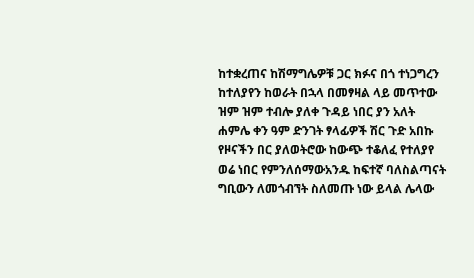ከተቋረጠና ከሽማግሌዎቹ ጋር ክፉና በጎ ተነጋግረን ከተለያየን ከወራት በኋላ በመፃዛል ላይ መጥተው ዝም ዝም ተብሎ ያለቀ ጉዳይ ነበር ያን አለት ሐምሌ ቀን ዓም ድንገት ፃላፊዎች ሽር ጉድ አበኩ የዞናችን በር ያለወትሮው ከውጭ ተቆለፈ የተለያየ ወሬ ነበር የምንለሰማውአንዱ ከፍተኛ ባለስልጣናት ግቢውን ለመጎብኘት ስለመጡ ነው ይላል ሌላው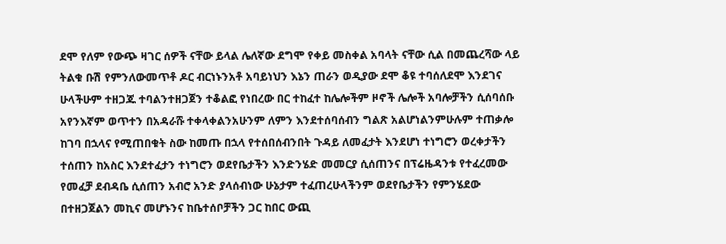ደሞ የለም የውጭ ዛገር ሰዎች ናቸው ይላል ሌለኛው ደግሞ የቀይ መስቀል አባላት ናቸው ሲል በመጨረሻው ላይ ትልቁ ቡሽ የምንለውመጥቶ ዶር ብርነኑንአቶ አባይነህን እኔን ጠራን ወዲያው ደሞ ቆዩ ተባሰለደሞ እንደገና ሁላችሁም ተዘጋጁ ተባልንተዘጋጀን ተቆልፎ የነበረው በር ተከፈተ ከሌሎችም ዞኖች ሌሎች አባሎቻችን ሲሰባሰቡ አየንእኛም ወጥተን በአዳራሹ ተቀላቀልንአሁንም ለምን እንደተሰባሰብን ግልጽ አልሆነልንምሁሉም ተጠቃሎ ከገባ በኋላና የሚጠበቁት ስው ከመጡ በኋላ የተሰበሰብንበት ጉዳይ ለመፈታት እንደሆነ ተነግሮን ወረቀታችን ተሰጠን ከአስር እንደተፈታን ተነግሮን ወደየቤታችን እንድንሄድ መመርያ ሲሰጠንና በፕሬዜዳንቱ የተፈረመው የመፈቻ ደብዳቤ ሲሰጠን አብሮ አንድ ያላሰብነው ሁኔታም ተፈጠረሁላችንም ወደየቤታችን የምንሄደው በተዘጋጀልን መኪና መሆኑንና ከቤተሰቦቻችን ጋር ከበር ውጪ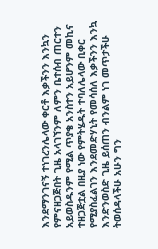እንደማንገናኝ ተነገረንሌላው ቀርቶ እቃችንን እንኳን የምናዘጋጅበት ጊዜ አላገኘንም ለምን ቤተሰብ ጠርተን አይወስዱንም የሚል ጥያቄ አንስተን አይሆንም መኪና ተዘጋጅቷል በዚያ ነው የምትሄዱት ተባለሌላው ቢቀር የሚያስፈልገን እንደመድሃኒት የመሳሰለ እቃችንን እንኳ እንድንወስድ ጊዜ ይሰጠን ብንልም ነገ መጥታችሁ ትወሰዳላችሁ አሁን ግን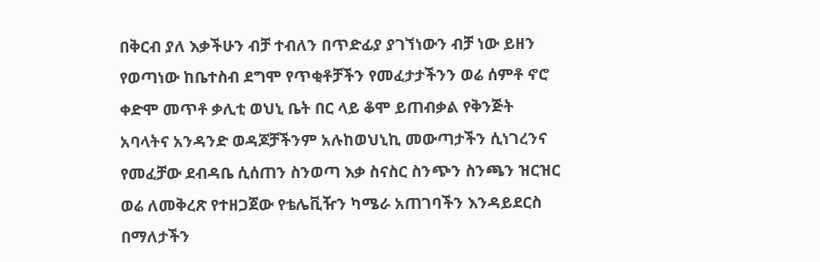በቅርብ ያለ እቃችሁን ብቻ ተብለን በጥድፊያ ያገኘነውን ብቻ ነው ይዘን የወጣነው ከቤተስብ ደግሞ የጥቂቶቻችን የመፈታታችንን ወሬ ሰምቶ ኖሮ ቀድሞ መጥቶ ቃሊቲ ወህኒ ቤት በር ላይ ቆሞ ይጠብቃል የቅንጅት አባላትና አንዳንድ ወዳጆቻችንም አሉከወህኒኪ መውጣታችን ሲነገረንና የመፈቻው ደብዳቤ ሲሰጠን ስንወጣ እቃ ስናስር ስንጭን ስንጫን ዝርዝር ወሬ ለመቅረጽ የተዘጋጀው የቴሌቪዥን ካሜራ አጠገባችን እንዳይደርስ በማለታችን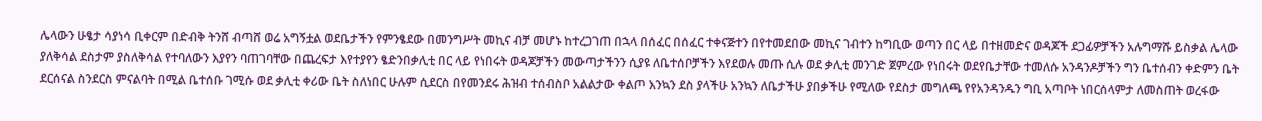ሌላውን ሁፄታ ሳያነሳ ቢቀርም በድብቅ ትንሸ ብጣሸ ወሬ አግኝቷል ወደቤታችን የምንፄደው በመንግሥት መኪና ብቻ መሆኑ ከተረጋገጠ በኋላ በሰፈር በሰፈር ተቀናጅተን በየተመደበው መኪና ገብተን ከግቢው ወጣን በር ላይ በተዘመድና ወዳጆች ደጋፊዎቻችን አሉግማሹ ይስቃል ሌላው ያለቅሳል ደስታም ያስለቅሳል የተባለውን እያየን ባጠገባቸው በጨረፍታ እየተያየን ፄድንበቃሊቲ በር ላይ የነበሩት ወዳጆቻችን መውጣታችንን ሲያዩ ለቤተሰቦቻችን እየደወሉ መጡ ሲሉ ወደ ቃሊቲ መንገድ ጀምረው የነበሩት ወደየቤታቸው ተመለሱ አንዳንዶቻችን ግን ቤተሰብን ቀድምን ቤት ደርሰናል ስንደርስ ምናልባት በሚል ቤተሰቡ ገሚሱ ወደ ቃሊቲ ቀሪው ቤት ስለነበር ሁሉም ሲደርስ በየመንደሩ ሕዝብ ተሰብስቦ አልልታው ቀልጦ እንኳን ደስ ያላችሁ አንኳን ለቤታችሁ ያበቃችሁ የሚለው የደስታ መግለጫ የየአንዳንዱን ግቢ አጣቦት ነበርሰላምታ ለመስጠት ወረፋው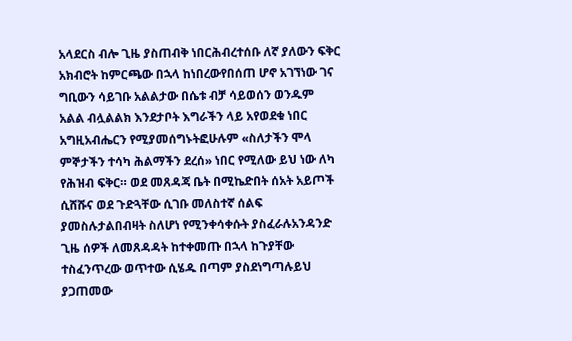አላደርስ ብሎ ጊዜ ያስጠብቅ ነበርሕብረተሰቡ ለኛ ያለውን ፍቅር አክብሮት ከምርጫው በኋላ ከነበረውየበሰጠ ሆኖ አገኘነው ገና ግቢውን ሳይገቡ አልልታው በሴቱ ብቻ ሳይወሰን ወንዱም አልል ብሏልልክ እንደታቦት እግራችን ላይ አየወደቁ ነበር አግዚአብሔርን የሚያመሰግኑትፎሁሉም «ስለታችን ሞላ ምኞታችን ተሳካ ሕልማችን ደረሰ» ነበር የሚለው ይህ ነው ለካ የሕዝብ ፍቅር። ወደ መጸዳጃ ቤት በሚኬድበት ሰአት አይጦች ሲሸሹና ወደ ጉድጓቸው ሲገቡ መለስተኛ ሰልፍ ያመስሉታልበብዛት ስለሆነ የሚንቀሳቀሱት ያስፈራሉአንዳንድ ጊዜ ሰዎች ለመጸዳዳት ከተቀመጡ በኋላ ከጉያቸው ተስፈንጥረው ወጥተው ሲሄዱ በጣም ያስደነግጣሉይህ ያጋጠመው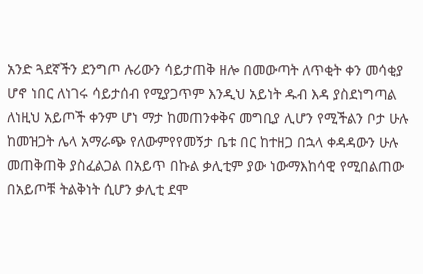አንድ ጓደኛችን ደንግጦ ሉሪውን ሳይታጠቅ ዘሎ በመውጣት ለጥቂት ቀን መሳቂያ ሆኖ ነበር ለነገሩ ሳይታሰብ የሚያጋጥም እንዲህ አይነት ዱብ እዳ ያስደነግጣል ለነዚህ አይጦች ቀንም ሆነ ማታ ከመጠንቀቅና መግቢያ ሊሆን የሚችልን ቦታ ሁሉ ከመዝጋት ሌላ አማራጭ የለውምየየመኝታ ቤቱ በር ከተዘጋ በኋላ ቀዳዳውን ሁሉ መጠቅጠቅ ያስፈልጋል በአይጥ በኩል ቃሊቲም ያው ነውማእከሳዊ የሚበልጠው በአይጦቹ ትልቅነት ሲሆን ቃሊቲ ደሞ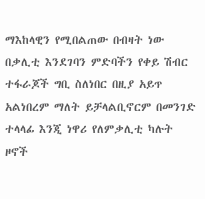ማእከላዊን የሚበልጠው በብዛት ነው በቃሊቲ እንደገባን ምድባችን የቀይ ሽብር ተፋራጆች ግቢ ስለነበር በዚያ አይጥ አልነበረም ማለት ይቻላልቢኖርም በመንገድ ተላላፊ እንጂ ነዋሪ የለምቃሊቲ ካሉት ዞኖች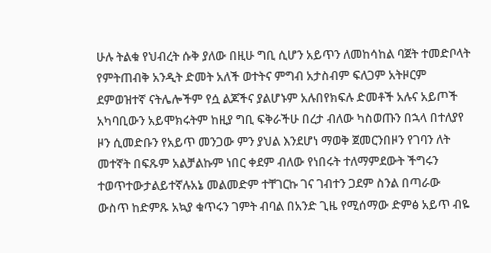ሁሉ ትልቁ የህብረት ሱቅ ያለው በዚሁ ግቢ ሲሆን አይጥን ለመከሳከል ባጀት ተመድቦላት የምትጠብቅ አንዲት ድመት አለች ወተትና ምግብ አታስብም ፍለጋም አትዞርም ደምወዝተኛ ናትሌሎችም የሷ ልጆችና ያልሆኑም አሉበየክፍሉ ድመቶች አሉና አይጦች አካባቢውን አይሞክሩትም ከዚያ ግቢ ፍቅራችሁ በረታ ብለው ካስወጡን በኋላ በተለያየ ዞን ሲመድቡን የአይጥ መንጋው ምን ያህል እንደሆነ ማወቅ ጀመርንበዞን የገባን ለት መተኛት በፍጹም አልቻልኩም ነበር ቀደም ብለው የነበሩት ተለማምደውት ችግሩን ተወጥተውታልይተኛሉአኔ መልመድም ተቸገርኩ ገና ገብተን ጋደም ስንል በጣራው ውስጥ ከድምጹ አኳያ ቁጥሩን ገምት ብባል በአንድ ጊዜ የሚሰማው ድምፅ አይጥ ብዬ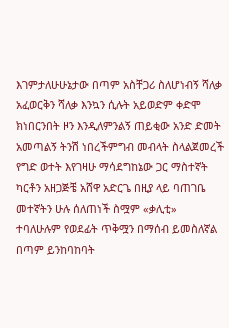እገምታለሁሁኔታው በጣም አስቸጋሪ ስለሆነብኝ ሻለቃ አፈወርቅን ሻለቃ እንኳን ሲሉት አይወድም ቀድሞ ክነበርንበት ዞን እንዲለምንልኝ ጠይቂው አንድ ድመት አመጣልኝ ትንሽ ነበረችምግብ መብላት ስላልጀመረች የግድ ወተት እየገዛሁ ማሳደግከኔው ጋር ማስተኛት ካርቶን አዘጋጅቼ አሸዋ አድርጌ በዚያ ላይ ባጠገቤ መተኛትን ሁሉ ሰለጠነች ስሟም «ቃሊቲ» ተባለሁሉም የወደፊት ጥቅሟን በማሰብ ይመስለኛል በጣም ይንከባከባት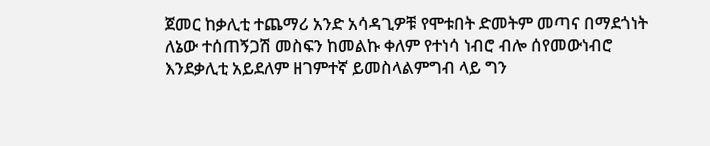ጀመር ከቃሊቲ ተጨማሪ አንድ አሳዳጊዎቹ የሞቱበት ድመትም መጣና በማደጎነት ለኔው ተሰጠኝጋሽ መስፍን ከመልኩ ቀለም የተነሳ ነብሮ ብሎ ሰየመውነብሮ እንደቃሊቲ አይደለም ዘገምተኛ ይመስላልምግብ ላይ ግን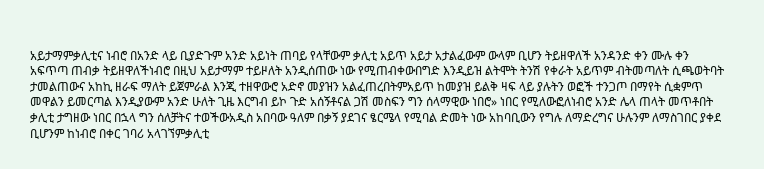አይታማምቃሊቲና ነብሮ በአንድ ላይ ቢያድጉም አንድ አይነት ጠባይ የላቸውም ቃሊቲ አይጥ አይታ አታልፈውም ውላም ቢሆን ትይዘዋለች አንዳንድ ቀን ሙሉ ቀን አፍጥጣ ጠብቃ ትይዘዋለችነብሮ በዚህ አይታማም ተይዞለት አንዲሰጠው ነው የሚጠብቀውበግድ እንዲይዝ ልትሞት ትንሽ የቀራት አይጥም ብትመጣለት ሲጫወትባት ታመልጠውና አከኪ ዘራፍ ማለት ይጀምራል እንጂ ተዘዋውሮ አድኖ መያዝን አልፈጠረበትምአይጥ ከመያዝ ይልቅ ዛፍ ላይ ያሉትን ወፎች ተንጋጦ በማየት ሲቋምጥ መዋልን ይመርጣል እንዲያውም አንድ ሁለት ጊዜ እርግብ ይኮ ጉድ አሰኝቶናል ጋሽ መስፍን ግን ሰላማዊው ነበሮ» ነበር የሚለውፎለነብሮ አንድ ሌላ ጠላት መጥቶበት ቃሊቲ ታግዘው ነበር በኋላ ግን ሰለቻትና ተወችውአዲስ አበባው ዓለም በቃኝ ያደገና ፄርሜላ የሚባል ድመት ነው አከባቢውን የግሉ ለማድረግና ሁሉንም ለማስገበር ያቀደ ቢሆንም ከነብሮ በቀር ገባሪ አላገኘምቃሊቲ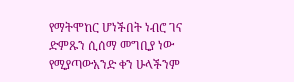የማትሞከር ሆነችበት ነብሮ ገና ድምጹን ሲሰማ መግቢያ ነው የሚያጣውአንድ ቀን ሁላችንም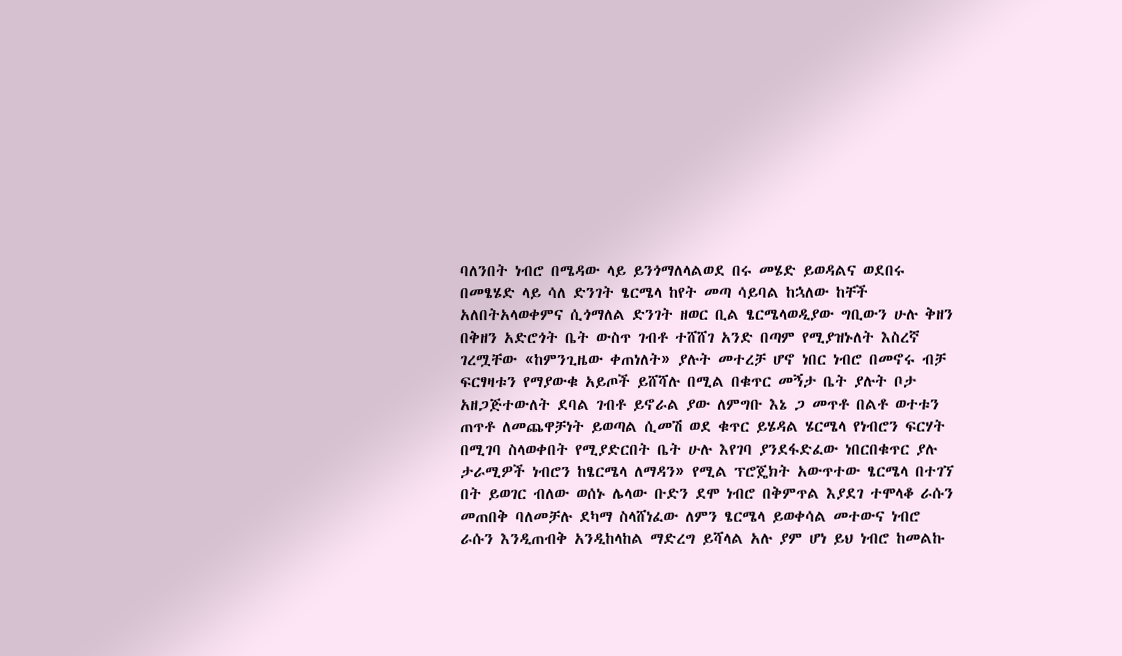ባለንበት ነብሮ በሜዳው ላይ ይንጎማለላልወደ በሩ መሄድ ይወዳልና ወደበሩ በመፄሄድ ላይ ሳለ ድንገት ፄርሜላ ከየት መጣ ሳይባል ከኋለው ከቸች አለበትአላወቀምና ሲጎማለል ድንገት ዘወር ቢል ፄርሜላወዲያው ግቢውን ሁሉ ቅዘን በቅዘን አድሮጎት ቤት ውስጥ ገብቶ ተሸሸገ አንድ በጣም የሚያዝኑለት እስረኛ ገረሟቸው «ከምንጊዜው ቀጠነለት» ያሉት መተረቻ ሆኖ ነበር ነብሮ በመኖሩ ብቻ ፍርፃዛቱን የማያውቁ አይጦች ይሸሻሉ በሚል በቁጥር መኝታ ቤት ያሉት ቦታ አዘጋጅተውለት ደባል ገብቶ ይኖራል ያው ለምግቡ እኔ ጋ መጥቶ በልቶ ወተቱን ጠጥቶ ለመጨዋቻነት ይወጣል ሲመሽ ወደ ቁጥር ይሄዳል ሄርሜላ የነብሮን ፍርሃት በሚገባ ስላወቀበት የሚያድርበት ቤት ሁሉ እየገባ ያንደፋድፈው ነበርበቁጥር ያሉ ታራሚዎች ነብሮን ከፄርሜላ ለማዳን» የሚል ፕሮጄክት አውጥተው ፄርሜላ በተገኘ በት ይወገር ብለው ወሰኑ ሌላው ቡድን ደሞ ነብሮ በቅምጥል እያደገ ተሞላቆ ራሱን መጠበቅ ባለመቻሉ ደካማ ስላሸነፈው ለምን ፄርሜላ ይወቀሳል መተውና ነብሮ ራሱን እንዲጠብቅ አንዲከላከል ማድረግ ይሻላል አሉ ያም ሆነ ይህ ነብሮ ከመልኩ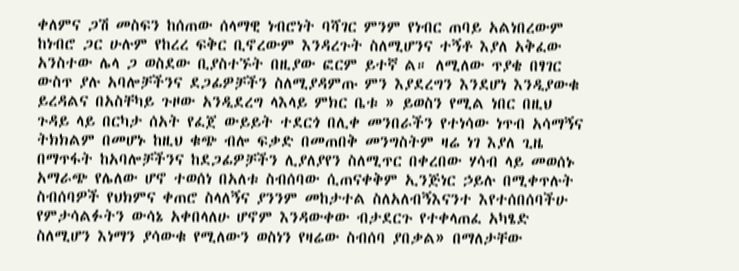ቀለምና ጋሽ መስፍን ከሰጠው ሰላማዊ ነብሮነት ባሻገር ምንም የነብር ጠባይ አልነበረውም ከነብሮ ጋር ሁሉም የከረረ ፍቅር ቢኖረውም እንዳረጉት ስለሚሆንና ተኝቶ እያለ አቅፈው አንስተው ሌላ ጋ ወስደው ቢያስተኙት በዚያው ፎርም ይተኛ ል። ለሚለው ጥያቄ በፃገር ውስጥ ያሉ አባሎቻችንና ደጋፊዎቻችን ስለሚያዳምጡ ምን እያደረግን እንደሆነ እንዲያውቁ ይረዳልና በአስቸካይ ጉዞው አንዲደረግ ላእላይ ምክር ቤቱ » ይወስን የሚል ነበር በዚህ ጉዳይ ላይ በርካታ ሰአት የፈጀ ውይይት ተደርጎ በሊቀ መንበራችን የተነሳው ነጥብ አሳማኝና ትክክልም በመሆኑ ከዚህ ቁጭ ብሎ ፍቃድ በመጠበቅ መንግስትም ዛሬ ነገ እያለ ጊዜ በማጥፋት ከአባሎቻችንና ከደጋፊዎቻችን ሊያለያየን ስለሚጥር በቀረበው ሃሳብ ላይ መወሰኑ አማራጭ የሌለው ሆኖ ተወሰነ በአለቱ ስብሰባው ሲጠናቀቅም ኢንጅነር ኃይሉ በሚቀጥሉት ስብሰባዎች የህክምና ቀጠሮ ስላለኝና ያንንም መከታተል ስለአለብኝእናንተ እየተሰበሰባችሁ የምታሳልፉትን ውሳኔ አቀበላለሁ ሆኖም እንዳውቀው ብታደርጉ የተቀላጠፈ አካፄድ ስለሚሆን እነማን ያሳውቁ የሚለውን ወስነን የዛሬው ስብሰባ ያበቃል» በማለታቸው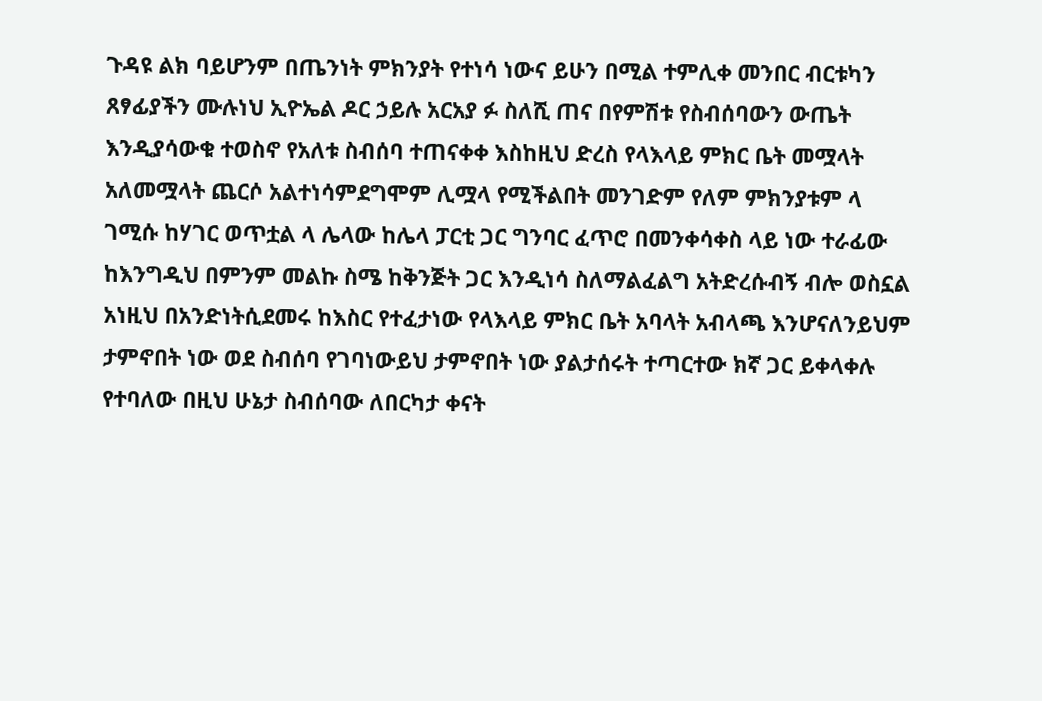ጉዳዩ ልክ ባይሆንም በጤንነት ምክንያት የተነሳ ነውና ይሁን በሚል ተምሊቀ መንበር ብርቱካን ጸፃፊያችን ሙሉነህ ኢዮኤል ዶር ኃይሉ አርአያ ፉ ስለሺ ጠና በየምሽቱ የስብሰባውን ውጤት እንዲያሳውቁ ተወስኖ የአለቱ ስብሰባ ተጠናቀቀ እስከዚህ ድረስ የላእላይ ምክር ቤት መሟላት አለመሟላት ጨርሶ አልተነሳምደግሞም ሊሟላ የሚችልበት መንገድም የለም ምክንያቱም ላ ገሚሱ ከሃገር ወጥቷል ላ ሌላው ከሌላ ፓርቲ ጋር ግንባር ፈጥሮ በመንቀሳቀስ ላይ ነው ተራፊው ከእንግዲህ በምንም መልኩ ስሜ ከቅንጅት ጋር እንዲነሳ ስለማልፈልግ አትድረሱብኝ ብሎ ወስኗል አነዚህ በአንድነትሲደመሩ ከእስር የተፈታነው የላእላይ ምክር ቤት አባላት አብላጫ እንሆናለንይህም ታምኖበት ነው ወደ ስብሰባ የገባነውይህ ታምኖበት ነው ያልታሰሩት ተጣርተው ክኛ ጋር ይቀላቀሉ የተባለው በዚህ ሁኔታ ስብሰባው ለበርካታ ቀናት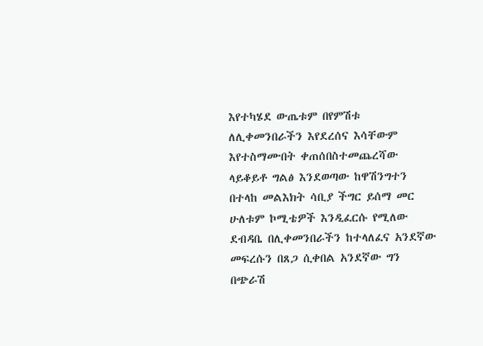እየተካሄደ ውጤቱም በየምሽቱ ለሊቀመንበራችን እየደረሰና እሳቸውም እየተስማሙበት ቀጠሰበስተመጨረሻው ላይቆይቶ ግልፅ እንደወጣው ከዋሽንግተን በተላከ መልእክት ሳቢያ ችግር ይሰማ መር ሁለቱም ኮሚቴዎች እንዲፈርሱ የሚለው ደብዳቤ በሊቀመንበራችን ከተላለፈና አንደኛው መፍረሱን በጸጋ ሲቀበል አንደኛው ግን በጭራሽ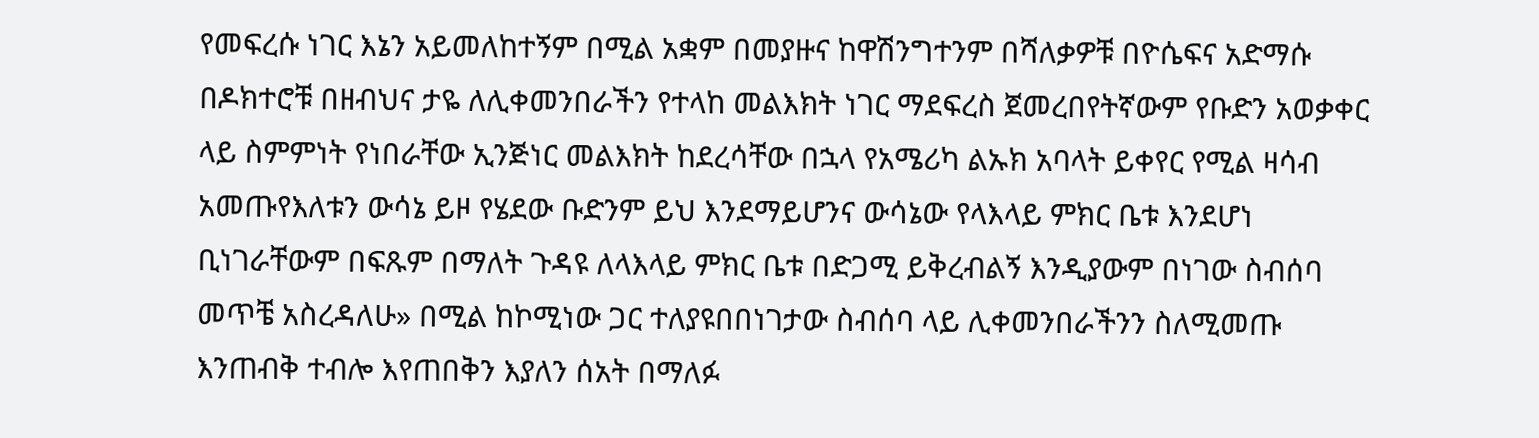የመፍረሱ ነገር እኔን አይመለከተኝም በሚል አቋም በመያዙና ከዋሽንግተንም በሻለቃዎቹ በዮሴፍና አድማሱ በዶክተሮቹ በዘብህና ታዬ ለሊቀመንበራችን የተላከ መልእክት ነገር ማደፍረስ ጀመረበየትኛውም የቡድን አወቃቀር ላይ ስምምነት የነበራቸው ኢንጅነር መልእክት ከደረሳቸው በኋላ የአሜሪካ ልኡክ አባላት ይቀየር የሚል ዛሳብ አመጡየእለቱን ውሳኔ ይዞ የሄደው ቡድንም ይህ እንደማይሆንና ውሳኔው የላእላይ ምክር ቤቱ እንደሆነ ቢነገራቸውም በፍጹም በማለት ጉዳዩ ለላእላይ ምክር ቤቱ በድጋሚ ይቅረብልኝ እንዲያውም በነገው ስብሰባ መጥቼ አስረዳለሁ» በሚል ከኮሚነው ጋር ተለያዩበበነገታው ስብሰባ ላይ ሊቀመንበራችንን ስለሚመጡ እንጠብቅ ተብሎ እየጠበቅን እያለን ሰአት በማለፉ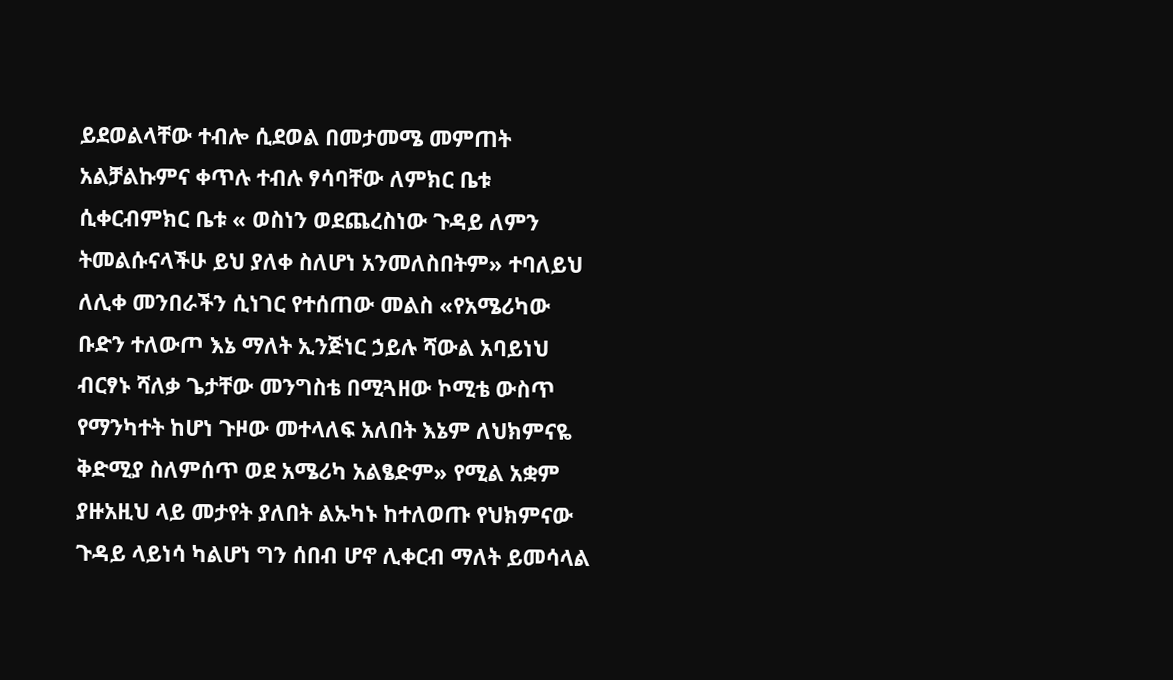ይደወልላቸው ተብሎ ሲደወል በመታመሜ መምጠት አልቻልኩምና ቀጥሉ ተብሉ ፃሳባቸው ለምክር ቤቱ ሲቀርብምክር ቤቱ « ወስነን ወደጨረስነው ጉዳይ ለምን ትመልሱናላችሁ ይህ ያለቀ ስለሆነ አንመለስበትም» ተባለይህ ለሊቀ መንበራችን ሲነገር የተሰጠው መልስ «የአሜሪካው ቡድን ተለውጦ እኔ ማለት ኢንጅነር ኃይሉ ሻውል አባይነህ ብርፃኑ ሻለቃ ጌታቸው መንግስቴ በሚጓዘው ኮሚቴ ውስጥ የማንካተት ከሆነ ጉዞው መተላለፍ አለበት እኔም ለህክምናዬ ቅድሚያ ስለምሰጥ ወደ አሜሪካ አልፄድም» የሚል አቋም ያዙአዚህ ላይ መታየት ያለበት ልኡካኑ ከተለወጡ የህክምናው ጉዳይ ላይነሳ ካልሆነ ግን ሰበብ ሆኖ ሊቀርብ ማለት ይመሳላል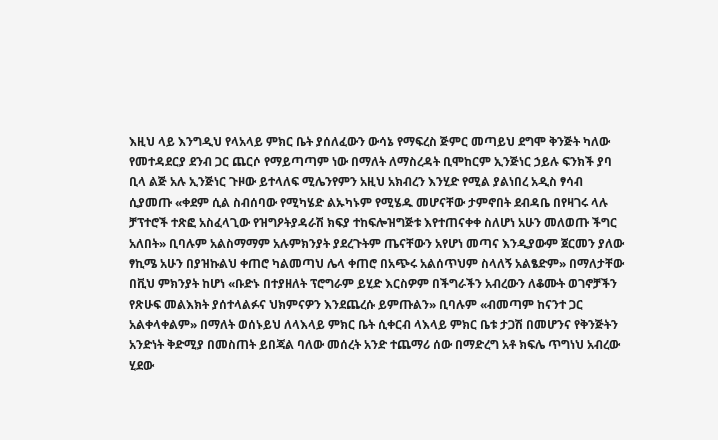እዚህ ላይ እንግዲህ የላአላይ ምክር ቤት ያሰለፈውን ውሳኔ የማፍረስ ጅምር መጣይህ ደግሞ ቅንጅት ካለው የመተዳደርያ ደንብ ጋር ጨርሶ የማይጣጣም ነው በማለት ለማስረዳት ቢሞከርም ኢንጅነር ኃይሉ ፍንክች ያባ ቢላ ልጅ አሉ ኢንጅነር ጉዞው ይተላለፍ ሚሌንየምን አዚህ አክብረን እንሂድ የሚል ያልነበረ አዲስ ፃሳብ ሲያመጡ «ቀደም ሲል ስብሰባው የሚካሄድ ልኡካኑም የሚሄዱ መሆናቸው ታምኖበት ደብዳቤ በየዛገሩ ላሉ ቻፕተሮች ተጽፎ አስፈላጊው የዝግዖትያዳራሽ ክፍያ ተከፍሎዝግጅቱ እየተጠናቀቀ ስለሆነ አሁን መለወጡ ችግር አለበት» ቢባሉም አልስማማም አሉምክንያት ያደረጉትም ጤናቸውን አየሆነ መጣና እንዲያውም ጀርመን ያለው ፃኪሜ አሁን በያዝኩልህ ቀጠሮ ካልመጣህ ሌላ ቀጠሮ በአጭሩ አልሰጥህም ስላለኝ አልፄድም» በማለታቸው በቪህ ምክንያት ከሆነ «ቡድኑ በተያዘለት ፕሮግራም ይሂድ እርስዎም በችግራችን አብረውን ለቆሙት ወገኖቻችን የጽሁፍ መልእክት ያሰተላልፉና ህክምናዎን እንደጨረሱ ይምጡልን» ቢባሉም «ብመጣም ከናንተ ጋር አልቀላቀልም» በማለት ወሰኑይህ ለላእላይ ምክር ቤት ሲቀርብ ላእላይ ምክር ቤቱ ታጋሽ በመሆንና የቅንጅትን አንድነት ቅድሚያ በመስጠት ይበጃል ባለው መሰረት አንድ ተጨማሪ ሰው በማድረግ አቶ ክፍሌ ጥግነህ አብረው ሂደው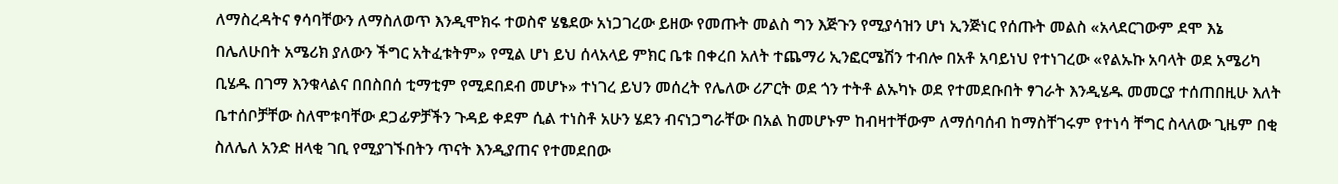ለማስረዳትና ፃሳባቸውን ለማስለወጥ እንዲሞክሩ ተወስኖ ሄፄደው አነጋገረው ይዘው የመጡት መልስ ግን እጅጉን የሚያሳዝን ሆነ ኢንጅነር የሰጡት መልስ «አላደርገውም ደሞ እኔ በሌለሁበት አሜሪክ ያለውን ችግር አትፈቱትም» የሚል ሆነ ይህ ሰላአላይ ምክር ቤቱ በቀረበ አለት ተጨማሪ ኢንፎርሜሽን ተብሎ በአቶ አባይነህ የተነገረው «የልኡኩ አባላት ወደ አሜሪካ ቢሄዱ በገማ እንቁላልና በበስበሰ ቲማቲም የሚደበደብ መሆኑ» ተነገረ ይህን መሰረት የሌለው ሪፖርት ወደ ጎን ተትቶ ልኡካኑ ወደ የተመደቡበት ፃገራት እንዲሄዱ መመርያ ተሰጠበዚሁ እለት ቤተሰቦቻቸው ስለሞቱባቸው ደጋፊዎቻችን ጉዳይ ቀደም ሲል ተነስቶ አሁን ሄደን ብናነጋግራቸው በአል ከመሆኑም ከብዛተቸውም ለማሰባሰብ ከማስቸገሩም የተነሳ ቸግር ስላለው ጊዜም በቂ ስለሌለ አንድ ዘላቂ ገቢ የሚያገኙበትን ጥናት እንዲያጠና የተመደበው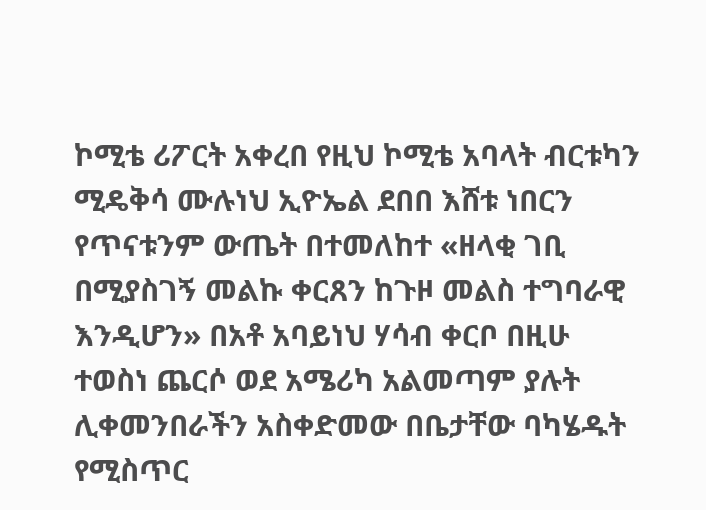ኮሚቴ ሪፖርት አቀረበ የዚህ ኮሚቴ አባላት ብርቱካን ሚዴቅሳ ሙሉነህ ኢዮኤል ደበበ እሸቱ ነበርን የጥናቱንም ውጤት በተመለከተ «ዘላቂ ገቢ በሚያስገኝ መልኩ ቀርጸን ከጉዞ መልስ ተግባራዊ እንዲሆን» በአቶ አባይነህ ሃሳብ ቀርቦ በዚሁ ተወስነ ጨርሶ ወደ አሜሪካ አልመጣም ያሉት ሊቀመንበራችን አስቀድመው በቤታቸው ባካሄዱት የሚስጥር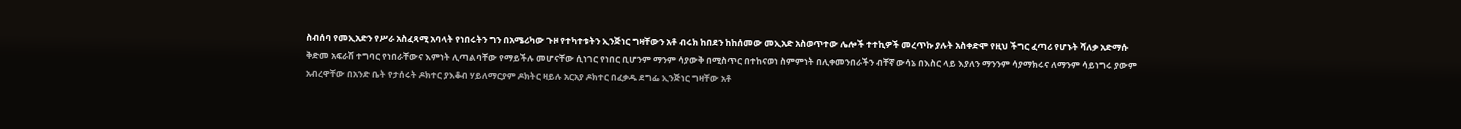ስብሰባ የመኢአድን የሥራ አስፈጻሚ አባላት የነበሩትን ግን በአሜሪካው ጉዞ የተካተቱትን ኢንጅነር ግዛቸውን አቶ ብሩክ ከበደን ከከሰመው መኢአድ አስወጥተው ሌሎች ተተኪዎች መረጥኩ ያሉት አስቀድሞ የዚህ ችግር ፈጣሪ የሆኑት ሻለቃ አድማሱ ቅድመ አፍራሽ ተግባር የነበራቸውና እምነት ሊጣልባቸው የማይችሉ መሆናቸው ሲነገር የነበር ቢሆንም ማንም ሳያውቅ በሚስጥር በተከናወነ ስምምነት በሊቀመንበራችን ብቸኛ ውሳኔ በእስር ላይ እያለን ማንንም ሳያማክሩና ለማንም ሳይነግሩ ያውም አብረዋቸው በአንድ ቤት የታሰሩት ዶክተር ያእቆብ ሃይለማርያም ዶክትር ዛይሉ አርአያ ዶክተር በፈቃዱ ደግፌ ኢንጅነር ግዛቸው አቶ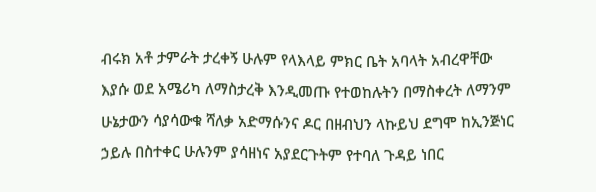ብሩክ አቶ ታምራት ታረቀኝ ሁሉም የላእላይ ምክር ቤት አባላት አብረዋቸው እያሱ ወደ አሜሪካ ለማስታረቅ እንዲመጡ የተወከሉትን በማስቀረት ለማንም ሁኔታውን ሳያሳውቁ ሻለቃ አድማሱንና ዶር በዘብህን ላኩይህ ደግሞ ከኢንጅነር ኃይሉ በስተቀር ሁሉንም ያሳዘነና አያደርጉትም የተባለ ጉዳይ ነበር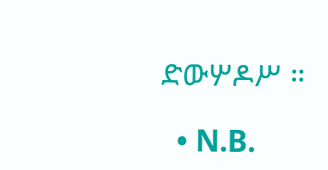ድውሦዶሥ ።

  • N.B.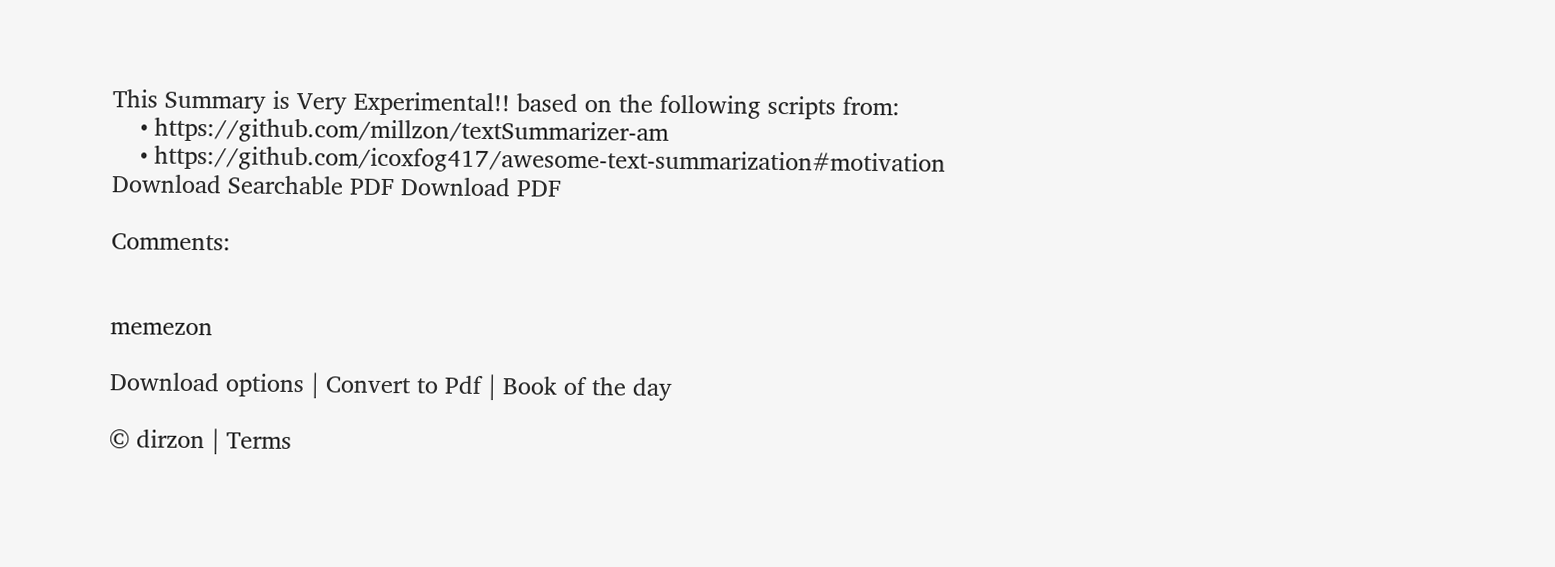This Summary is Very Experimental!! based on the following scripts from:
    • https://github.com/millzon/textSummarizer-am
    • https://github.com/icoxfog417/awesome-text-summarization#motivation
Download Searchable PDF Download PDF

Comments:


memezon

Download options | Convert to Pdf | Book of the day

© dirzon | Terms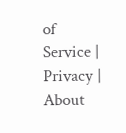of Service | Privacy | About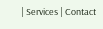| Services | Contact